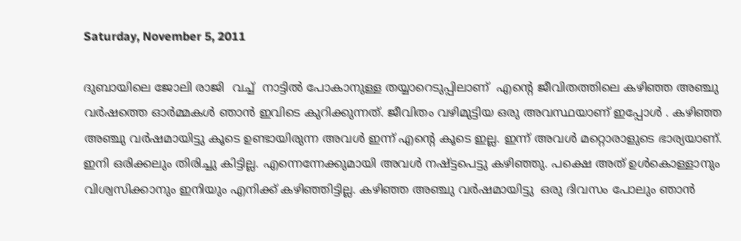Saturday, November 5, 2011

ദുബായിലെ ജോലി രാജി  വച്ച്  നാട്ടില്‍ പോകാനുള്ള തയ്യാറെടുപ്പിലാണ്  എന്റെ ജീവിതത്തിലെ കഴിഞ്ഞ അഞ്ചു വര്‍ഷത്തെ ഓര്‍മ്മകള്‍ ഞാന്‍ ഇവിടെ കുറിക്കുന്നത്. ജീവിതം വഴിമുട്ടിയ ഒരു അവസ്ഥയാണ് ഇപ്പോള്‍ . കഴിഞ്ഞ അഞ്ചു വര്‍ഷമായിട്ടു കൂടെ ഉണ്ടായിരുന്ന അവള്‍ ഇന്ന് എന്റെ കൂടെ ഇല്ല. ഇന്ന് അവള്‍ മറ്റൊരാളുടെ ഭാര്യയാണ്. ഇനി ഒരിക്കലും തിരിച്ചു കിട്ടില്ല. എന്നെന്നേക്കുമായി അവള്‍ നഷ്ട്ടപെട്ടു കഴിഞ്ഞു. പക്ഷെ അത് ഉള്‍കൊള്ളാനും വിശ്വസിക്കാനും ഇനിയും എനിക്ക് കഴിഞ്ഞിട്ടില്ല. കഴിഞ്ഞ അഞ്ചു വര്‍ഷമായിട്ടു  ഒരു ദിവസം പോലും ഞാന്‍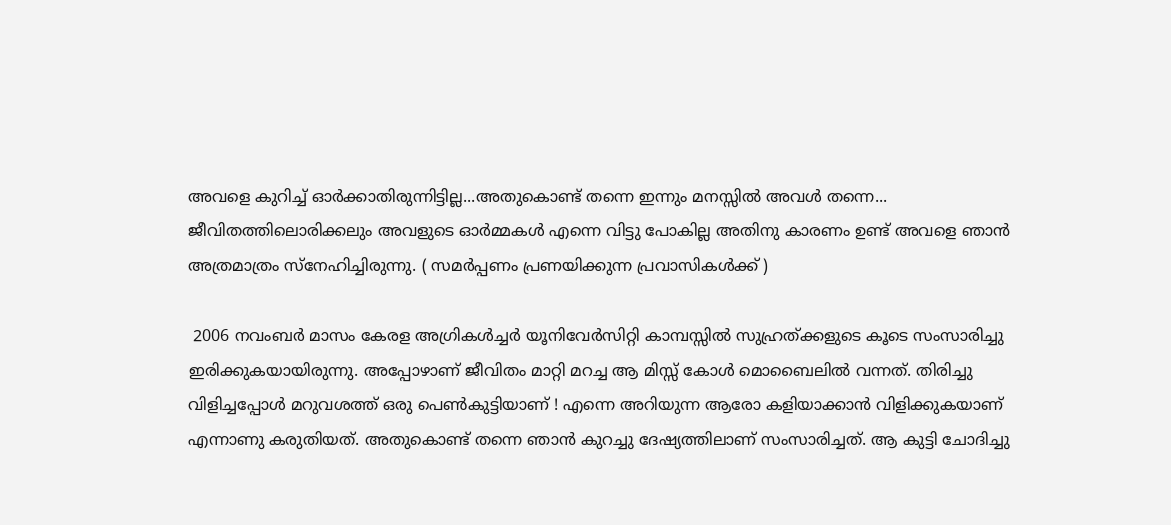അവളെ കുറിച്ച് ഓര്‍ക്കാതിരുന്നിട്ടില്ല...അതുകൊണ്ട് തന്നെ ഇന്നും മനസ്സില്‍ അവള്‍ തന്നെ... ജീവിതത്തിലൊരിക്കലും അവളുടെ ഓര്‍മ്മകള്‍ എന്നെ വിട്ടു പോകില്ല അതിനു കാരണം ഉണ്ട് അവളെ ഞാന്‍ അത്രമാത്രം സ്നേഹിച്ചിരുന്നു. ( സമര്‍പ്പണം പ്രണയിക്കുന്ന പ്രവാസികള്‍ക്ക് )

 2006 നവംബര്‍ മാസം കേരള അഗ്രികള്‍ച്ചര്‍ യൂനിവേര്‍സിറ്റി കാമ്പസ്സില്‍ സുഹ്രത്‌ക്കളുടെ കൂടെ സംസാരിച്ചു ഇരിക്കുകയായിരുന്നു. അപ്പോഴാണ്‌ ജീവിതം മാറ്റി മറച്ച ആ മിസ്സ്‌ കോള്‍ മൊബൈലില്‍ വന്നത്. തിരിച്ചു വിളിച്ചപ്പോള്‍ മറുവശത്ത് ഒരു പെണ്‍കുട്ടിയാണ് ! എന്നെ അറിയുന്ന ആരോ കളിയാക്കാന്‍ വിളിക്കുകയാണ്‌ എന്നാണു കരുതിയത്‌. അതുകൊണ്ട് തന്നെ ഞാന്‍ കുറച്ചു ദേഷ്യത്തിലാണ് സംസാരിച്ചത്. ആ കുട്ടി ചോദിച്ചു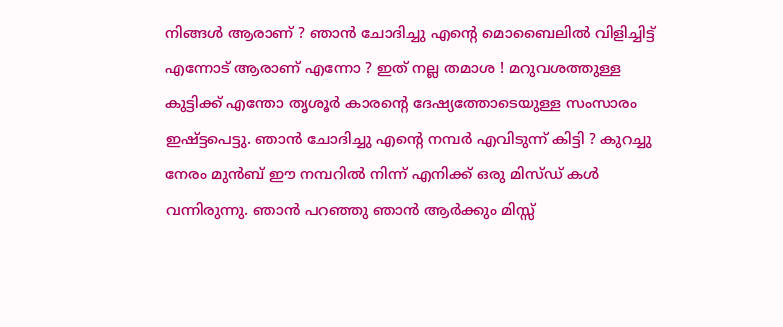നിങ്ങള്‍ ആരാണ് ? ഞാന്‍ ചോദിച്ചു എന്റെ മൊബൈലില്‍ വിളിച്ചിട്ട് എന്നോട് ആരാണ് എന്നോ ? ഇത് നല്ല തമാശ ! മറുവശത്തുള്ള കുട്ടിക്ക് എന്തോ തൃശൂര്‍ കാരന്റെ ദേഷ്യത്തോടെയുള്ള സംസാരം ഇഷ്ട്ടപെട്ടു. ഞാന്‍ ചോദിച്ചു എന്റെ നമ്പര്‍ എവിടുന്ന് കിട്ടി ? കുറച്ചു നേരം മുന്‍ബ് ഈ നമ്പറില്‍ നിന്ന് എനിക്ക് ഒരു മിസ്ഡ് കള്‍ വന്നിരുന്നു. ഞാന്‍ പറഞ്ഞു ഞാന്‍ ആര്‍ക്കും മിസ്സ്‌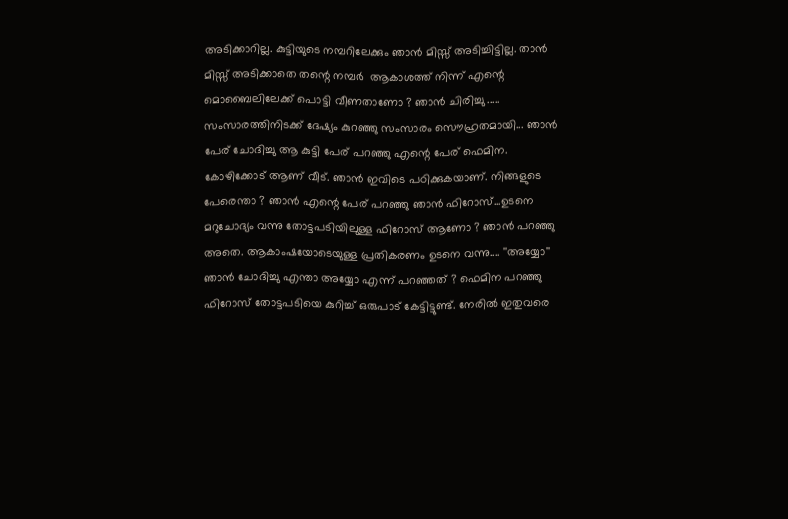അടിക്കാറില്ല. കുട്ടിയുടെ നമ്പറിലേക്കും ഞാന്‍ മിസ്സ്‌ അടിച്ചിട്ടില്ല. താന്‍ മിസ്സ്‌ അടിക്കാതെ തന്റെ നമ്പര്‍  ആകാശത്ത് നിന്ന് എന്റെ മൊബൈലിലേക്ക് പൊട്ടി വീണതാണോ ? ഞാന്‍ ചിരിച്ചു ..... സംസാരത്തിനിടക്ക്‌ ദേഷ്യം കുറഞ്ഞു സംസാരം സൌഹ്രതമായി... ഞാന്‍ പേര് ചോദിച്ചു ആ കുട്ടി പേര് പറഞ്ഞു എന്റെ പേര് ഫെമിന. കോഴിക്കോട് ആണ് വീട്. ഞാന്‍ ഇവിടെ പഠിക്കുകയാണ്. നിങ്ങളുടെ പേരെന്താ ? ഞാന്‍ എന്റെ പേര് പറഞ്ഞു ഞാന്‍ ഫിറോസ്‌...ഉടനെ മറുചോദ്യം വന്നു തോട്ടപടിയിലുള്ള ഫിറോസ്‌ ആണോ ? ഞാന്‍ പറഞ്ഞു അതെ. ആകാംഷയോടെയുള്ള പ്രതികരണം ഉടനെ വന്നു.... ''അയ്യോ'' ഞാന്‍ ചോദിച്ചു എന്താ അയ്യോ എന്ന് പറഞ്ഞത്‌ ? ഫെമിന പറഞ്ഞു ഫിറോസ്‌ തോട്ടപടിയെ കുറിച്ച് ഒരുപാട് കേട്ടിട്ടുണ്ട്. നേരില്‍ ഇതുവരെ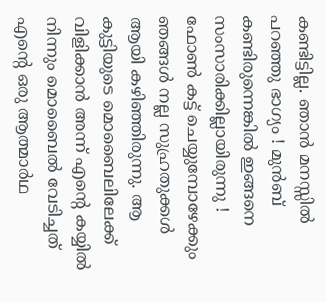കണ്ടിട്ടില്ല. ഞാന്‍ മനസ്സില്‍ പറഞ്ഞു ഭാഗ്യം ! മുന്‍ബ് കണ്ടിരുന്നെങ്കില്‍ ഇങ്ങനെ സംസാരിക്കില്ലായിരുന്നു ! ഫോണ്‍ കട്ട് ചെയ്യുമ്പോഴേക്കും ഞങ്ങള്‍ നല്ല സുഹ്രതുക്കള്‍ ആയി കഴിഞ്ഞിരുന്നു. ആ കുട്ടിയുടെ മൊബൈലിലേക്ക് വിളിക്കാന്‍ അന്ന് എന്റെ കയ്യില്‍ നിന്നും മൊബൈല്‍ വേടിച്ചത് എന്റെ ഒരു ആത്മാര്‍ഥ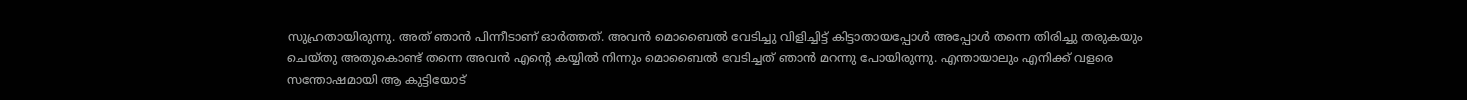സുഹ്രതായിരുന്നു. അത് ഞാന്‍ പിന്നീടാണ് ഓര്‍ത്തത്‌. അവന്‍ മൊബൈല്‍ വേടിച്ചു വിളിച്ചിട്ട് കിട്ടാതായപ്പോള്‍ അപ്പോള്‍ തന്നെ തിരിച്ചു തരുകയും ചെയ്തു അതുകൊണ്ട് തന്നെ അവന്‍ എന്റെ കയ്യില്‍ നിന്നും മൊബൈല്‍ വേടിച്ചത് ഞാന്‍ മറന്നു പോയിരുന്നു. എന്തായാലും എനിക്ക് വളരെ സന്തോഷമായി ആ കുട്ടിയോട്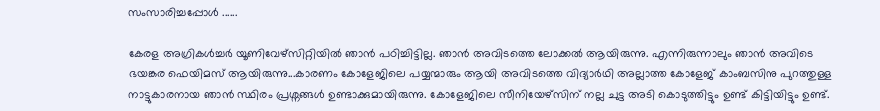സംസാരിച്ചപ്പോള്‍ ......

കേരള അഗ്രികള്‍ച്ചര്‍ യൂണിവേഴ്സിറ്റിയില്‍ ഞാന്‍ പഠിച്ചിട്ടില്ല. ഞാന്‍ അവിടത്തെ ലോക്കല്‍ ആയിരുന്നു. എന്നിരുന്നാലും ഞാന്‍ അവിടെ ഭയങ്കര ഫെയിമസ് ആയിരുന്നു...കാരണം കോളേജിലെ പയ്യന്മാരും ആയി അവിടത്തെ വിദ്യാര്‍ഥി അല്ലാത്ത കോളേജ് കാംബസിനു പുറത്തുള്ള നാട്ടുകാരനായ ഞാന്‍ സ്ഥിരം പ്രശ്നങ്ങള്‍ ഉണ്ടാക്കുമായിരുന്നു. കോളേജിലെ സീനിയേഴ്സിന് നല്ല ചുട്ട അടി കൊടുത്തിട്ടും ഉണ്ട് കിട്ടിയിട്ടും ഉണ്ട്.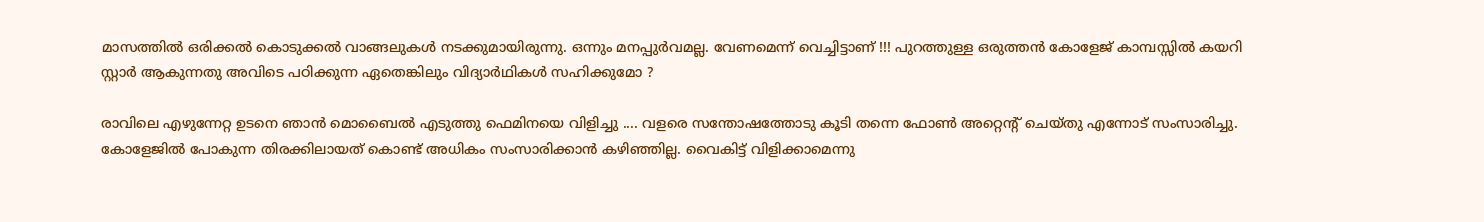മാസത്തില്‍ ഒരിക്കല്‍ കൊടുക്കല്‍ വാങ്ങലുകള്‍ നടക്കുമായിരുന്നു. ഒന്നും മനപ്പുര്‍വമല്ല. വേണമെന്ന് വെച്ചിട്ടാണ് !!! പുറത്തുള്ള ഒരുത്തന്‍ കോളേജ് കാമ്പസ്സില്‍ കയറി സ്റ്റാര്‍ ആകുന്നതു അവിടെ പഠിക്കുന്ന ഏതെങ്കിലും വിദ്യാര്‍ഥികള്‍ സഹിക്കുമോ ?

രാവിലെ എഴുന്നേറ്റ ഉടനെ ഞാന്‍ മൊബൈല്‍ എടുത്തു ഫെമിനയെ വിളിച്ചു .... വളരെ സന്തോഷത്തോടു കൂടി തന്നെ ഫോണ്‍ അറ്റെന്റ് ചെയ്തു എന്നോട് സംസാരിച്ചു. കോളേജില്‍ പോകുന്ന തിരക്കിലായത് കൊണ്ട് അധികം സംസാരിക്കാന്‍ കഴിഞ്ഞില്ല. വൈകിട്ട് വിളിക്കാമെന്നു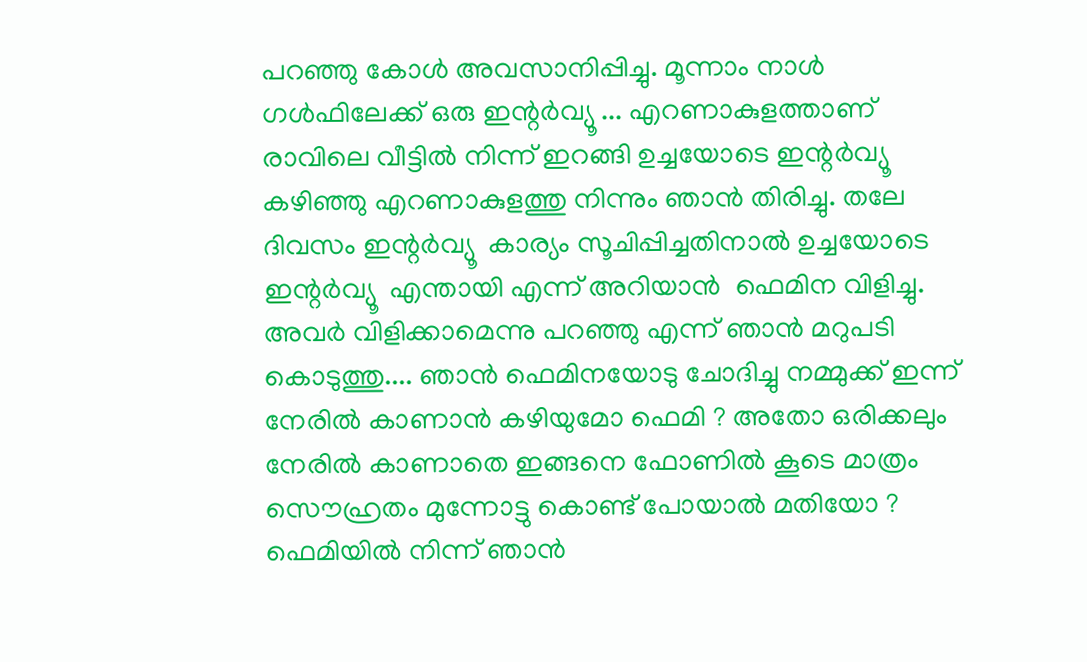പറഞ്ഞു കോള്‍ അവസാനിപ്പിച്ചു. മൂന്നാം നാള്‍ ഗള്‍ഫിലേക്ക് ഒരു ഇന്റര്‍വ്യൂ ... എറണാകുളത്താണ് രാവിലെ വീട്ടില്‍ നിന്ന് ഇറങ്ങി ഉച്ചയോടെ ഇന്റര്‍വ്യൂ  കഴിഞ്ഞു എറണാകുളത്തു നിന്നും ഞാന്‍ തിരിച്ചു. തലേ ദിവസം ഇന്റര്‍വ്യൂ  കാര്യം സൂചിപ്പിച്ചതിനാല്‍ ഉച്ചയോടെ ഇന്റര്‍വ്യൂ  എന്തായി എന്ന് അറിയാന്‍  ഫെമിന വിളിച്ചു. അവര്‍ വിളിക്കാമെന്നു പറഞ്ഞു എന്ന് ഞാന്‍ മറുപടി കൊടുത്തു.... ഞാന്‍ ഫെമിനയോടു ചോദിച്ചു നമ്മുക്ക് ഇന്ന് നേരില്‍ കാണാന്‍ കഴിയുമോ ഫെമി ? അതോ ഒരിക്കലും നേരില്‍ കാണാതെ ഇങ്ങനെ ഫോണില്‍ കൂടെ മാത്രം സൌഹ്രതം മുന്നോട്ടു കൊണ്ട് പോയാല്‍ മതിയോ ? ഫെമിയില്‍ നിന്ന് ഞാന്‍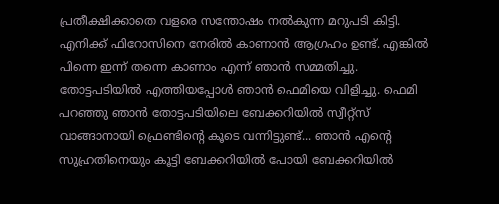പ്രതീക്ഷിക്കാതെ വളരെ സന്തോഷം നല്‍കുന്ന മറുപടി കിട്ടി. എനിക്ക് ഫിറോസിനെ നേരില്‍ കാണാന്‍ ആഗ്രഹം ഉണ്ട്. എങ്കില്‍ പിന്നെ ഇന്ന് തന്നെ കാണാം എന്ന് ഞാന്‍ സമ്മതിച്ചു. തോട്ടപടിയില്‍ എത്തിയപ്പോള്‍ ഞാന്‍ ഫെമിയെ വിളിച്ചു. ഫെമി പറഞ്ഞു ഞാന്‍ തോട്ടപടിയിലെ ബേക്കറിയില്‍ സ്വീറ്റ്സ് വാങ്ങാനായി ഫ്രെണ്ടിന്റെ കൂടെ വന്നിട്ടുണ്ട്... ഞാന്‍ എന്റെ സുഹ്രതിനെയും കൂട്ടി ബേക്കറിയില്‍ പോയി ബേക്കറിയില്‍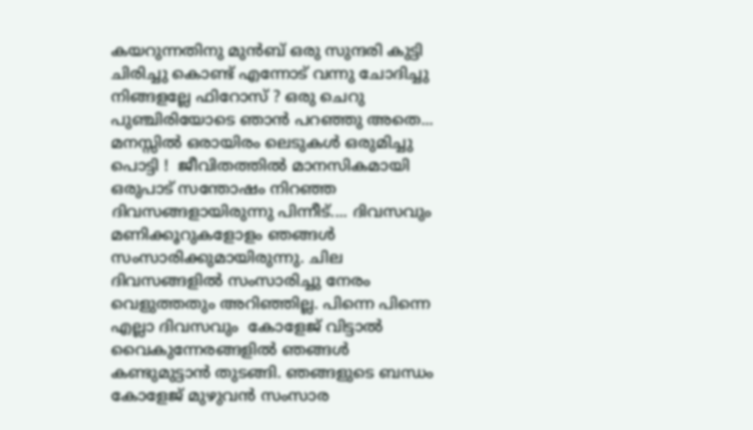കയറുന്നതിനു മുന്‍ബ് ഒരു സുന്ദരി കുട്ടി ചിരിച്ചു കൊണ്ട് എന്നോട് വന്നു ചോദിച്ചു നിങ്ങളല്ലേ ഫിറോസ്‌ ? ഒരു ചെറു പുഞ്ചിരിയോടെ ഞാന്‍ പറഞ്ഞു അതെ... മനസ്സില്‍ ഒരായിരം ലെടുകള്‍ ഒരുമിച്ചു പൊട്ടി !  ജീവിതത്തില്‍ മാനസികമായി ഒരുപാട് സന്തോഷം നിറഞ്ഞ ദിവസങ്ങളായിരുന്നു പിന്നീട്.... ദിവസവും മണിക്കൂറുകളോളം ഞങ്ങള്‍ സംസാരിക്കുമായിരുന്നു. ചില ദിവസങ്ങളില്‍ സംസാരിച്ചു നേരം വെളുത്തതും അറിഞ്ഞില്ല. പിന്നെ പിന്നെ എല്ലാ ദിവസവും  കോളേജ് വിട്ടാല്‍ വൈകുന്നേരങ്ങളില്‍ ഞങ്ങള്‍ കണ്ടുമുട്ടാന്‍ തുടങ്ങി. ഞങ്ങളുടെ ബന്ധം കോളേജ് മുഴുവന്‍ സംസാര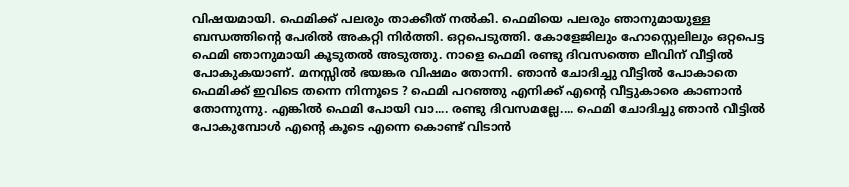വിഷയമായി. ഫെമിക്ക് പലരും താക്കീത് നല്‍കി. ഫെമിയെ പലരും ഞാനുമായുള്ള ബന്ധത്തിന്റെ പേരില്‍ അകറ്റി നിര്‍ത്തി. ഒറ്റപെടുത്തി. കോളേജിലും ഹോസ്റ്റെലിലും ഒറ്റപെട്ട ഫെമി ഞാനുമായി കൂടുതല്‍ അടുത്തു. നാളെ ഫെമി രണ്ടു ദിവസത്തെ ലീവിന് വീട്ടില്‍ പോകുകയാണ്. മനസ്സില്‍ ഭയങ്കര വിഷമം തോന്നി. ഞാന്‍ ചോദിച്ചു വീട്ടില്‍ പോകാതെ ഫെമിക്ക് ഇവിടെ തന്നെ നിന്നൂടെ ? ഫെമി പറഞ്ഞു എനിക്ക് എന്റെ വീട്ടുകാരെ കാണാന്‍ തോന്നുന്നു. എങ്കില്‍ ഫെമി പോയി വാ.... രണ്ടു ദിവസമല്ലേ.... ഫെമി ചോദിച്ചു ഞാന്‍ വീട്ടില്‍ പോകുമ്പോള്‍ എന്റെ കൂടെ എന്നെ കൊണ്ട് വിടാന്‍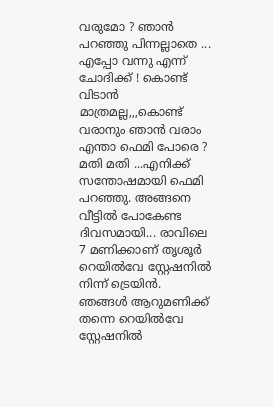വരുമോ ? ഞാന്‍ പറഞ്ഞു പിന്നല്ലാതെ ... എപ്പോ വന്നു എന്ന് ചോദിക്ക് ! കൊണ്ട് വിടാന്‍ മാത്രമല്ല,,,കൊണ്ട് വരാനും ഞാന്‍ വരാം എന്താ ഫെമി പോരെ ? മതി മതി ...എനിക്ക് സന്തോഷമായി ഫെമി പറഞ്ഞു. അങ്ങനെ വീട്ടില്‍ പോകേണ്ട ദിവസമായി... രാവിലെ 7 മണിക്കാണ് തൃശൂര്‍ റെയില്‍വേ സ്റ്റേഷനില്‍ നിന്ന് ട്രെയിന്‍. ഞങ്ങള്‍ ആറുമണിക്ക് തന്നെ റെയില്‍വേ സ്റ്റേഷനില്‍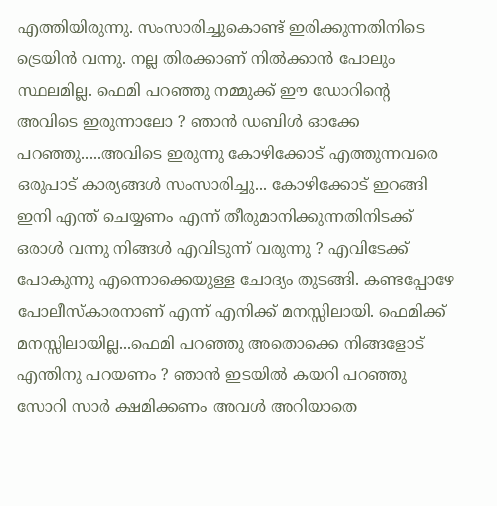എത്തിയിരുന്നു. സംസാരിച്ചുകൊണ്ട് ഇരിക്കുന്നതിനിടെ ട്രെയിന്‍ വന്നു. നല്ല തിരക്കാണ് നില്‍ക്കാന്‍ പോലും സ്ഥലമില്ല. ഫെമി പറഞ്ഞു നമ്മുക്ക് ഈ ഡോറിന്റെ അവിടെ ഇരുന്നാലോ ? ഞാന്‍ ഡബിള്‍ ഓക്കേ പറഞ്ഞു.....അവിടെ ഇരുന്നു കോഴിക്കോട് എത്തുന്നവരെ ഒരുപാട് കാര്യങ്ങള്‍ സംസാരിച്ചു... കോഴിക്കോട് ഇറങ്ങി ഇനി എന്ത് ചെയ്യണം എന്ന് തീരുമാനിക്കുന്നതിനിടക്ക് ഒരാള്‍ വന്നു നിങ്ങള്‍ എവിടുന്ന് വരുന്നു ? എവിടേക്ക് പോകുന്നു എന്നൊക്കെയുള്ള ചോദ്യം തുടങ്ങി. കണ്ടപ്പോഴേ പോലീസ്കാരനാണ് എന്ന് എനിക്ക് മനസ്സിലായി. ഫെമിക്ക് മനസ്സിലായില്ല...ഫെമി പറഞ്ഞു അതൊക്കെ നിങ്ങളോട് എന്തിനു പറയണം ? ഞാന്‍ ഇടയില്‍ കയറി പറഞ്ഞു സോറി സാര്‍ ക്ഷമിക്കണം അവള്‍ അറിയാതെ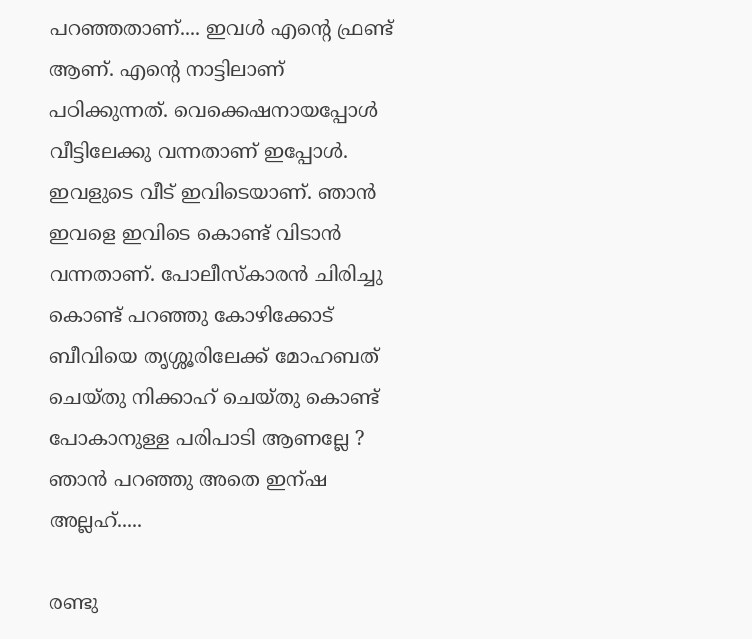പറഞ്ഞതാണ്.... ഇവള്‍ എന്റെ ഫ്രണ്ട് ആണ്. എന്റെ നാട്ടിലാണ് പഠിക്കുന്നത്. വെക്കെഷനായപ്പോള്‍ വീട്ടിലേക്കു വന്നതാണ് ഇപ്പോള്‍. ഇവളുടെ വീട് ഇവിടെയാണ്‌. ഞാന്‍ ഇവളെ ഇവിടെ കൊണ്ട് വിടാന്‍ വന്നതാണ്. പോലീസ്കാരന്‍ ചിരിച്ചു കൊണ്ട് പറഞ്ഞു കോഴിക്കോട് ബീവിയെ തൃശ്ശൂരിലേക്ക് മോഹബത് ചെയ്തു നിക്കാഹ് ചെയ്തു കൊണ്ട് പോകാനുള്ള പരിപാടി ആണല്ലേ ? ഞാന്‍ പറഞ്ഞു അതെ ഇന്ഷ അല്ലഹ്.....

രണ്ടു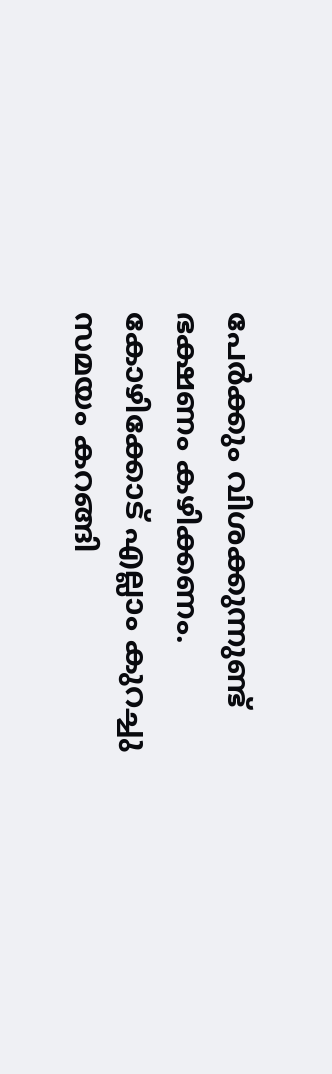പേര്‍ക്കും വിശക്കുന്നുണ്ട് ഭക്ഷണം കഴിക്കണം. കോഴിക്കോട് എല്ലാം കുറച്ചു സമയം കറങ്ങി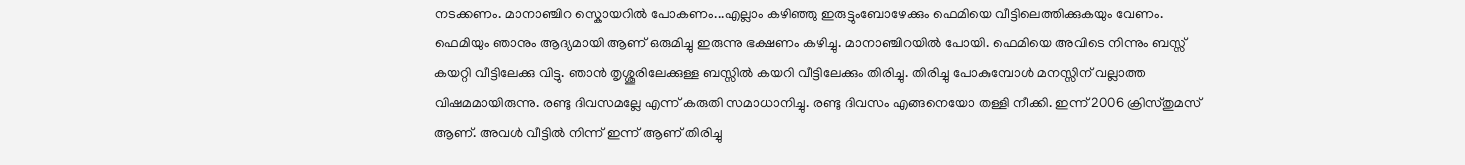നടക്കണം. മാനാഞ്ചിറ സ്കൊയറില്‍ പോകണം...എല്ലാം കഴിഞ്ഞു ഇരുട്ടുംബോഴേക്കും ഫെമിയെ വീട്ടിലെത്തിക്കുകയും വേണം. ഫെമിയും ഞാനും ആദ്യമായി ആണ് ഒരുമിച്ചു ഇരുന്നു ഭക്ഷണം കഴിച്ചു. മാനാഞ്ചിറയില്‍ പോയി. ഫെമിയെ അവിടെ നിന്നും ബസ്സ് കയറ്റി വീട്ടിലേക്കു വിട്ടു. ഞാന്‍ തൃശ്ശൂരിലേക്കുള്ള ബസ്സില്‍ കയറി വീട്ടിലേക്കും തിരിച്ചു. തിരിച്ചു പോകുമ്പോള്‍ മനസ്സിന് വല്ലാത്ത വിഷമമായിരുന്നു. രണ്ടു ദിവസമല്ലേ എന്ന് കരുതി സമാധാനിച്ചു. രണ്ടു ദിവസം എങ്ങനെയോ തള്ളി നീക്കി. ഇന്ന് 2006 ക്രിസ്തുമസ് ആണ്. അവള്‍ വീട്ടില്‍ നിന്ന് ഇന്ന് ആണ് തിരിച്ചു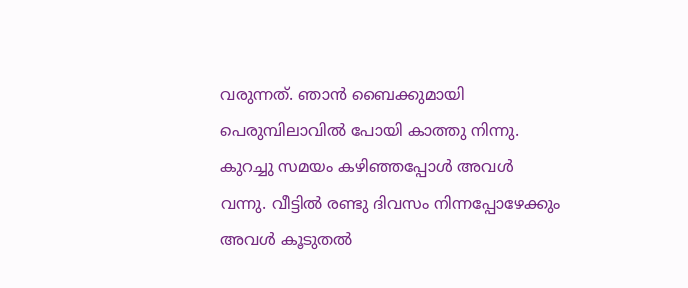വരുന്നത്. ഞാന്‍ ബൈക്കുമായി പെരുമ്പിലാവില്‍ പോയി കാത്തു നിന്നു. കുറച്ചു സമയം കഴിഞ്ഞപ്പോള്‍ അവള്‍ വന്നു. വീട്ടില്‍ രണ്ടു ദിവസം നിന്നപ്പോഴേക്കും അവള്‍ കൂടുതല്‍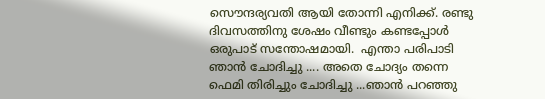സൌന്ദര്യവതി ആയി തോന്നി എനിക്ക്. രണ്ടു ദിവസത്തിനു ശേഷം വീണ്ടും കണ്ടപ്പോള്‍ ഒരുപാട് സന്തോഷമായി.  എന്താ പരിപാടി ഞാന്‍ ചോദിച്ചു .... അതെ ചോദ്യം തന്നെ ഫെമി തിരിച്ചും ചോദിച്ചു ...ഞാന്‍ പറഞ്ഞു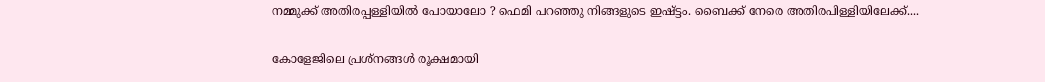നമ്മുക്ക് അതിരപ്പള്ളിയില്‍ പോയാലോ ? ഫെമി പറഞ്ഞു നിങ്ങളുടെ ഇഷ്ട്ടം. ബൈക്ക് നേരെ അതിരപിള്ളിയിലേക്ക്....

കോളേജിലെ പ്രശ്നങ്ങള്‍ രൂക്ഷമായി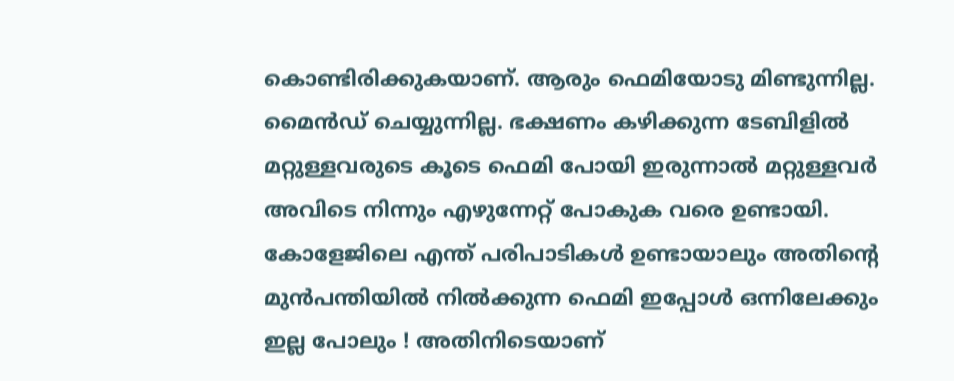കൊണ്ടിരിക്കുകയാണ്. ആരും ഫെമിയോടു മിണ്ടുന്നില്ല. മൈന്‍ഡ് ചെയ്യുന്നില്ല. ഭക്ഷണം കഴിക്കുന്ന ടേബിളില്‍ മറ്റുള്ളവരുടെ കൂടെ ഫെമി പോയി ഇരുന്നാല്‍ മറ്റുള്ളവര്‍ അവിടെ നിന്നും എഴുന്നേറ്റ് പോകുക വരെ ഉണ്ടായി. കോളേജിലെ എന്ത് പരിപാടികള്‍ ഉണ്ടായാലും അതിന്റെ മുന്‍പന്തിയില്‍ നില്‍ക്കുന്ന ഫെമി ഇപ്പോള്‍ ഒന്നിലേക്കും ഇല്ല പോലും ! അതിനിടെയാണ്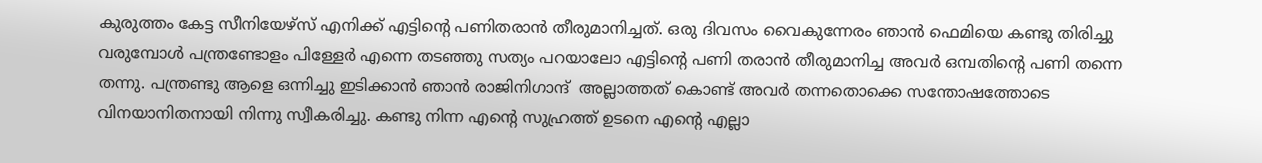കുരുത്തം കേട്ട സീനിയേഴ്സ് എനിക്ക് എട്ടിന്റെ പണിതരാന്‍ തീരുമാനിച്ചത്. ഒരു ദിവസം വൈകുന്നേരം ഞാന്‍ ഫെമിയെ കണ്ടു തിരിച്ചു വരുമ്പോള്‍ പന്ത്രണ്ടോളം പിള്ളേര്‍ എന്നെ തടഞ്ഞു സത്യം പറയാലോ എട്ടിന്റെ പണി തരാന്‍ തീരുമാനിച്ച അവര്‍ ഒമ്പതിന്റെ പണി തന്നെ തന്നു. പന്ത്രണ്ടു ആളെ ഒന്നിച്ചു ഇടിക്കാന്‍ ഞാന്‍ രാജിനിഗാന്ദ്  അല്ലാത്തത് കൊണ്ട് അവര്‍ തന്നതൊക്കെ സന്തോഷത്തോടെ വിനയാനിതനായി നിന്നു സ്വീകരിച്ചു. കണ്ടു നിന്ന എന്റെ സുഹ്രത്ത് ഉടനെ എന്റെ എല്ലാ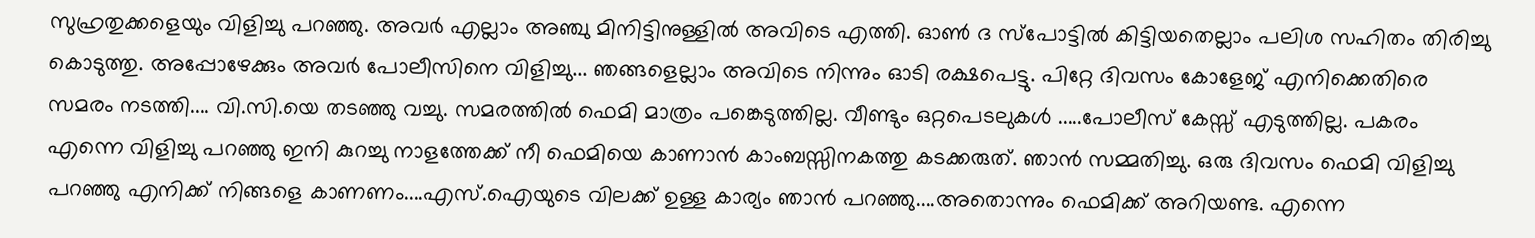സുഹ്രതുക്കളെയും വിളിച്ചു പറഞ്ഞു. അവര്‍ എല്ലാം അഞ്ചു മിനിട്ടിനുള്ളില്‍ അവിടെ എത്തി. ഓണ്‍ ദ സ്പോട്ടില്‍ കിട്ടിയതെല്ലാം പലിശ സഹിതം തിരിച്ചു കൊടുത്തു. അപ്പോഴേക്കും അവര്‍ പോലീസിനെ വിളിച്ചു... ഞങ്ങളെല്ലാം അവിടെ നിന്നും ഓടി രക്ഷപെട്ടു. പിറ്റേ ദിവസം കോളേജ് എനിക്കെതിരെ സമരം നടത്തി.... വി.സി.യെ തടഞ്ഞു വച്ചു. സമരത്തില്‍ ഫെമി മാത്രം പങ്കെടുത്തില്ല. വീണ്ടും ഒറ്റപെടലുകള്‍ .....പോലീസ് കേസ്സ് എടുത്തില്ല. പകരം എന്നെ വിളിച്ചു പറഞ്ഞു ഇനി കുറച്ചു നാളത്തേക്ക് നീ ഫെമിയെ കാണാന്‍ കാംബസ്സിനകത്തു കടക്കരുത്. ഞാന്‍ സമ്മതിച്ചു. ഒരു ദിവസം ഫെമി വിളിച്ചു പറഞ്ഞു എനിക്ക് നിങ്ങളെ കാണണം....എസ്.ഐയുടെ വിലക്ക് ഉള്ള കാര്യം ഞാന്‍ പറഞ്ഞു....അതൊന്നും ഫെമിക്ക് അറിയണ്ട. എന്നെ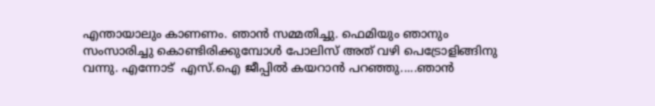എന്തായാലും കാണണം. ഞാന്‍ സമ്മതിച്ചു. ഫെമിയും ഞാനും സംസാരിച്ചു കൊണ്ടിരിക്കുമ്പോള്‍ പോലിസ് അത് വഴി പെട്രോളിങ്ങിനു വന്നു. എന്നോട്  എസ്.ഐ ജീപ്പില്‍ കയറാന്‍ പറഞ്ഞു.....ഞാന്‍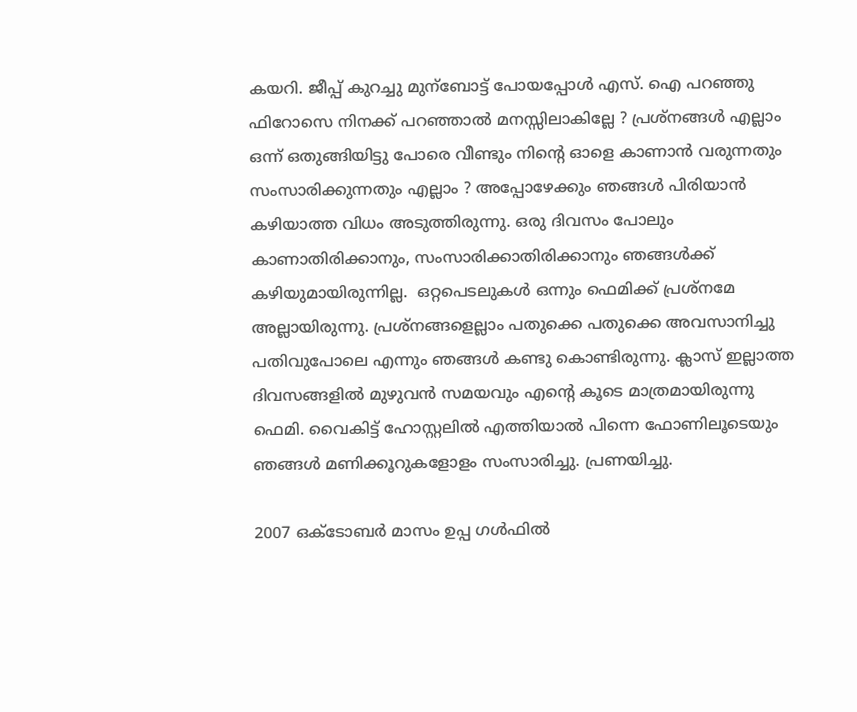കയറി. ജീപ്പ് കുറച്ചു മുന്ബോട്ട്‌ പോയപ്പോള്‍ എസ്. ഐ പറഞ്ഞു ഫിറോസെ നിനക്ക് പറഞ്ഞാല്‍ മനസ്സിലാകില്ലേ ? പ്രശ്നങ്ങള്‍ എല്ലാം ഒന്ന് ഒതുങ്ങിയിട്ടു പോരെ വീണ്ടും നിന്റെ ഓളെ കാണാന്‍ വരുന്നതും സംസാരിക്കുന്നതും എല്ലാം ? അപ്പോഴേക്കും ഞങ്ങള്‍ പിരിയാന്‍ കഴിയാത്ത വിധം അടുത്തിരുന്നു. ഒരു ദിവസം പോലും കാണാതിരിക്കാനും, സംസാരിക്കാതിരിക്കാനും ഞങ്ങള്‍ക്ക് കഴിയുമായിരുന്നില്ല.  ഒറ്റപെടലുകള്‍ ഒന്നും ഫെമിക്ക് പ്രശ്നമേ അല്ലായിരുന്നു. പ്രശ്നങ്ങളെല്ലാം പതുക്കെ പതുക്കെ അവസാനിച്ചു പതിവുപോലെ എന്നും ഞങ്ങള്‍ കണ്ടു കൊണ്ടിരുന്നു. ക്ലാസ് ഇല്ലാത്ത ദിവസങ്ങളില്‍ മുഴുവന്‍ സമയവും എന്റെ കൂടെ മാത്രമായിരുന്നു ഫെമി. വൈകിട്ട് ഹോസ്റ്റലില്‍ എത്തിയാല്‍ പിന്നെ ഫോണിലൂടെയും ഞങ്ങള്‍ മണിക്കൂറുകളോളം സംസാരിച്ചു. പ്രണയിച്ചു.

2007 ഒക്ടോബര്‍ മാസം ഉപ്പ ഗള്‍ഫില്‍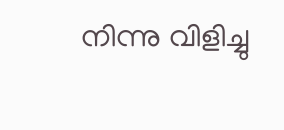നിന്നു വിളിച്ചു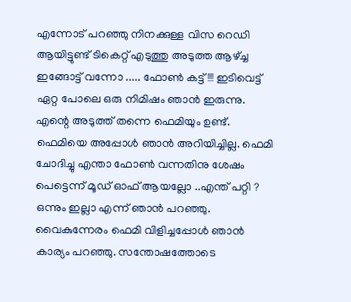എന്നോട് പറഞ്ഞു നിനക്കുള്ള വിസ റെഡി ആയിട്ടുണ്ട് ടികെറ്റ് എടുത്തു അടുത്ത ആഴ്ച്ച ഇങ്ങോട്ട് വന്നോ ..... ഫോണ്‍ കട്ട് !!! ഇടിവെട്ട് ഏറ്റ പോലെ ഒരു നിമിഷം ഞാന്‍ ഇരുന്നു. എന്റെ അടുത്ത് തന്നെ ഫെമിയും ഉണ്ട്. ഫെമിയെ അപ്പോള്‍ ഞാന്‍ അറിയിച്ചില്ല. ഫെമി ചോദിച്ചു എന്താ ഫോണ്‍ വന്നതിനു ശേഷം പെട്ടെന്ന് മൂഡ്‌ ഓഫ്‌ ആയല്ലോ ..എന്ത് പറ്റി ? ഒന്നും ഇല്ലാ എന്ന് ഞാന്‍ പറഞ്ഞു. വൈകുന്നേരം ഫെമി വിളിച്ചപ്പോള്‍ ഞാന്‍ കാര്യം പറഞ്ഞു. സന്തോഷത്തോടെ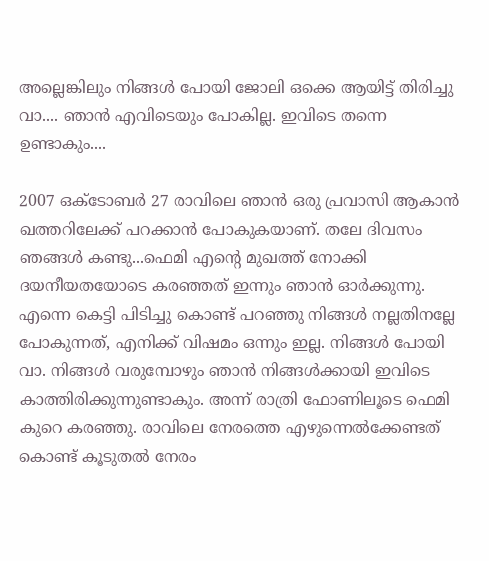അല്ലെങ്കിലും നിങ്ങള്‍ പോയി ജോലി ഒക്കെ ആയിട്ട് തിരിച്ചു വാ.... ഞാന്‍ എവിടെയും പോകില്ല. ഇവിടെ തന്നെ ഉണ്ടാകും....

2007 ഒക്ടോബര്‍ 27 രാവിലെ ഞാന്‍ ഒരു പ്രവാസി ആകാന്‍ ഖത്തറിലേക്ക് പറക്കാന്‍ പോകുകയാണ്. തലേ ദിവസം ഞങ്ങള്‍ കണ്ടു...ഫെമി എന്റെ മുഖത്ത് നോക്കി ദയനീയതയോടെ കരഞ്ഞത് ഇന്നും ഞാന്‍ ഓര്‍ക്കുന്നു. എന്നെ കെട്ടി പിടിച്ചു കൊണ്ട് പറഞ്ഞു നിങ്ങള്‍ നല്ലതിനല്ലേ പോകുന്നത്, എനിക്ക് വിഷമം ഒന്നും ഇല്ല. നിങ്ങള്‍ പോയി വാ. നിങ്ങള്‍ വരുമ്പോഴും ഞാന്‍ നിങ്ങള്‍ക്കായി ഇവിടെ കാത്തിരിക്കുന്നുണ്ടാകും. അന്ന് രാത്രി ഫോണിലൂടെ ഫെമി കുറെ കരഞ്ഞു. രാവിലെ നേരത്തെ എഴുന്നെല്‍ക്കേണ്ടത് കൊണ്ട് കൂടുതല്‍ നേരം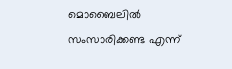മൊബൈലില്‍ സംസാരിക്കണ്ട എന്ന്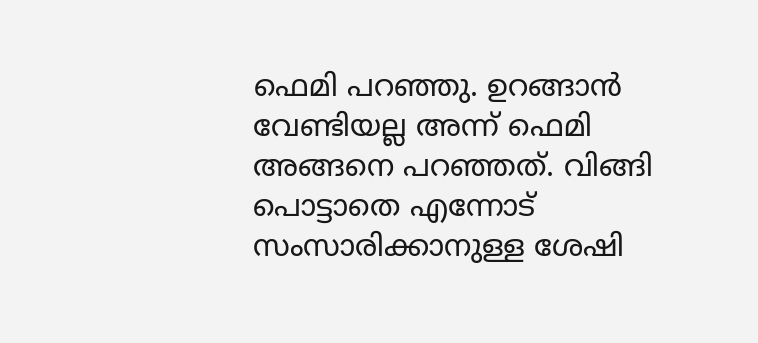ഫെമി പറഞ്ഞു. ഉറങ്ങാന്‍ വേണ്ടിയല്ല അന്ന് ഫെമി അങ്ങനെ പറഞ്ഞത്. വിങ്ങി പൊട്ടാതെ എന്നോട് സംസാരിക്കാനുള്ള ശേഷി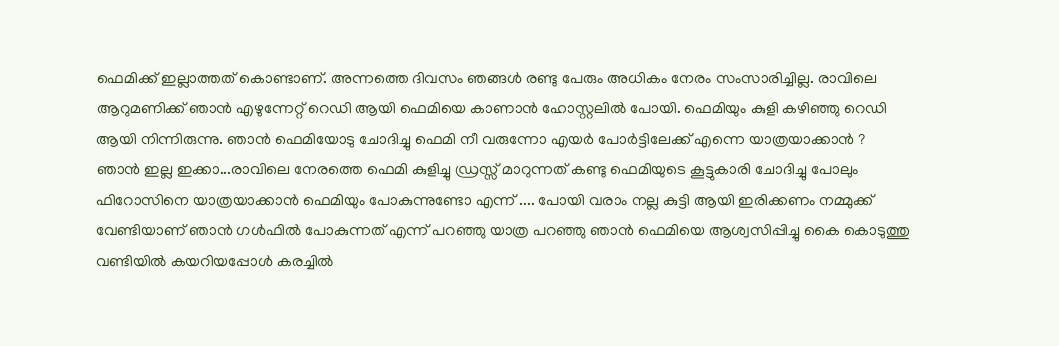ഫെമിക്ക് ഇല്ലാത്തത് കൊണ്ടാണ്. അന്നത്തെ ദിവസം ഞങ്ങള്‍ രണ്ടു പേരും അധികം നേരം സംസാരിച്ചില്ല. രാവിലെ ആറുമണിക്ക് ഞാന്‍ എഴുന്നേറ്റ് റെഡി ആയി ഫെമിയെ കാണാന്‍ ഹോസ്റ്റലില്‍ പോയി. ഫെമിയും കുളി കഴിഞ്ഞു റെഡി ആയി നിന്നിരുന്നു. ഞാന്‍ ഫെമിയോടു ചോദിച്ചു ഫെമി നീ വരുന്നോ എയര്‍ പോര്‍ട്ടിലേക്ക് എന്നെ യാത്രയാക്കാന്‍ ? ഞാന്‍ ഇല്ല ഇക്കാ...രാവിലെ നേരത്തെ ഫെമി കുളിച്ചു ഡ്രസ്സ്‌ മാറുന്നത് കണ്ടു ഫെമിയുടെ കൂട്ടുകാരി ചോദിച്ചു പോലും ഫിറോസിനെ യാത്രയാക്കാന്‍ ഫെമിയും പോകുന്നുണ്ടോ എന്ന് .... പോയി വരാം നല്ല കുട്ടി ആയി ഇരിക്കണം നമ്മുക്ക് വേണ്ടിയാണ് ഞാന്‍ ഗള്‍ഫില്‍ പോകുന്നത് എന്ന് പറഞ്ഞു യാത്ര പറഞ്ഞു ഞാന്‍ ഫെമിയെ ആശ്വസിപ്പിച്ചു കൈ കൊടുത്തു വണ്ടിയില്‍ കയറിയപ്പോള്‍ കരച്ചില്‍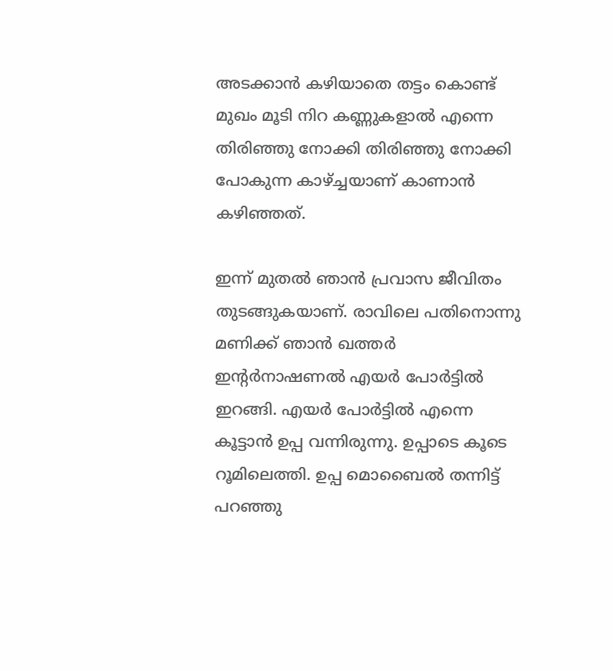അടക്കാന്‍ കഴിയാതെ തട്ടം കൊണ്ട് മുഖം മൂടി നിറ കണ്ണുകളാല്‍ എന്നെ തിരിഞ്ഞു നോക്കി തിരിഞ്ഞു നോക്കി പോകുന്ന കാഴ്ച്ചയാണ് കാണാന്‍ കഴിഞ്ഞത്.

ഇന്ന് മുതല്‍ ഞാന്‍ പ്രവാസ ജീവിതം തുടങ്ങുകയാണ്. രാവിലെ പതിനൊന്നു മണിക്ക് ഞാന്‍ ഖത്തര്‍ ഇന്റര്‍നാഷണല്‍ എയര്‍ പോര്‍ട്ടില്‍ ഇറങ്ങി. എയര്‍ പോര്‍ട്ടില്‍ എന്നെ കൂട്ടാന്‍ ഉപ്പ വന്നിരുന്നു. ഉപ്പാടെ കൂടെ റൂമിലെത്തി. ഉപ്പ മൊബൈല്‍ തന്നിട്ട് പറഞ്ഞു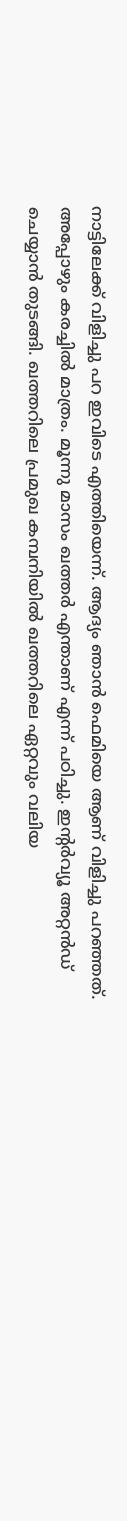നാട്ടിലേക്ക് വിളിച്ചു പറ ഇവിടെ എത്തിയെന്ന്. ആദ്യം ഞാന്‍ ഫെമിയെ ആണ് വിളിച്ചു പറഞ്ഞത്. അപ്പോഴും കരച്ചില്‍ മാത്രം. മൂന്നു മാസം ഖത്തര്‍ എന്താണ് എന്ന് പഠിച്ചു. ഇന്റര്‍വ്യൂ അറ്റന്‍ഡ് ചെയ്യാന്‍ തുടങ്ങി. ഖത്തറിലെ പ്രമുഖ കമ്പനിയില്‍ ഖത്തറിലെ ഏറ്റവും വലിയ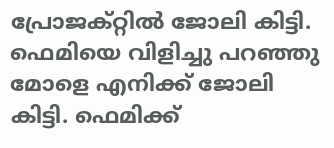പ്രോജക്റ്റില്‍ ജോലി കിട്ടി. ഫെമിയെ വിളിച്ചു പറഞ്ഞു മോളെ എനിക്ക് ജോലി കിട്ടി. ഫെമിക്ക്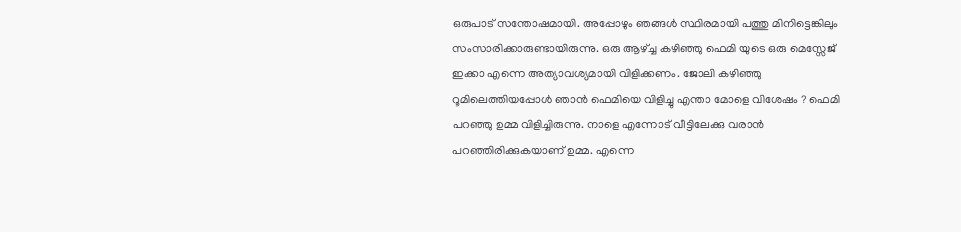ഒരുപാട് സന്തോഷമായി. അപ്പോഴും ഞങ്ങള്‍ സ്ഥിരമായി പത്തു മിനിട്ടെങ്കിലും സംസാരിക്കാരുണ്ടായിരുന്നു. ഒരു ആഴ്ച്ച കഴിഞ്ഞു ഫെമി യുടെ ഒരു മെസ്സേജ് ഇക്കാ എന്നെ അത്യാവശ്യമായി വിളിക്കണം. ജോലി കഴിഞ്ഞു റൂമിലെത്തിയപ്പോള്‍ ഞാന്‍ ഫെമിയെ വിളിച്ചു എന്താ മോളെ വിശേഷം ? ഫെമി പറഞ്ഞു ഉമ്മ വിളിച്ചിരുന്നു. നാളെ എന്നോട് വീട്ടിലേക്കു വരാന്‍ പറഞ്ഞിരിക്കുകയാണ് ഉമ്മ. എന്നെ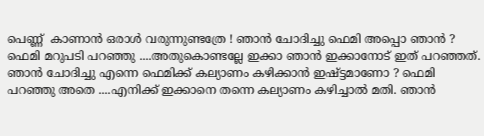പെണ്ണ്  കാണാന്‍ ഒരാള്‍ വരുന്നുണ്ടത്രേ ! ഞാന്‍ ചോദിച്ചു ഫെമി അപ്പൊ ഞാന്‍ ? ഫെമി മറുപടി പറഞ്ഞു ....അതുകൊണ്ടല്ലേ ഇക്കാ ഞാന്‍ ഇക്കാനോട് ഇത് പറഞ്ഞത്. ഞാന്‍ ചോദിച്ചു എന്നെ ഫെമിക്ക് കല്യാണം കഴിക്കാന്‍ ഇഷ്ട്ടമാണോ ? ഫെമി പറഞ്ഞു അതെ ....എനിക്ക് ഇക്കാനെ തന്നെ കല്യാണം കഴിച്ചാല്‍ മതി. ഞാന്‍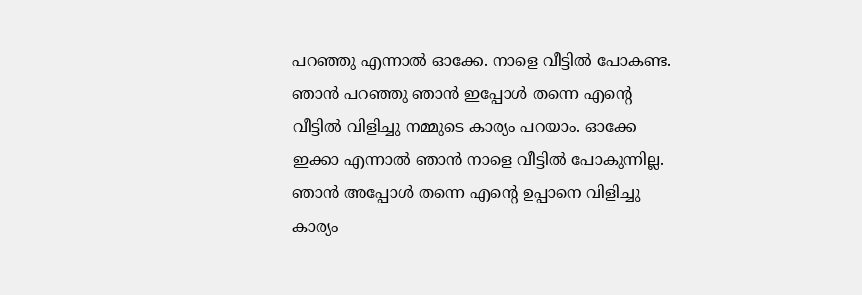പറഞ്ഞു എന്നാല്‍ ഓക്കേ. നാളെ വീട്ടില്‍ പോകണ്ട. ഞാന്‍ പറഞ്ഞു ഞാന്‍ ഇപ്പോള്‍ തന്നെ എന്റെ വീട്ടില്‍ വിളിച്ചു നമ്മുടെ കാര്യം പറയാം. ഓക്കേ ഇക്കാ എന്നാല്‍ ഞാന്‍ നാളെ വീട്ടില്‍ പോകുന്നില്ല. ഞാന്‍ അപ്പോള്‍ തന്നെ എന്റെ ഉപ്പാനെ വിളിച്ചു  കാര്യം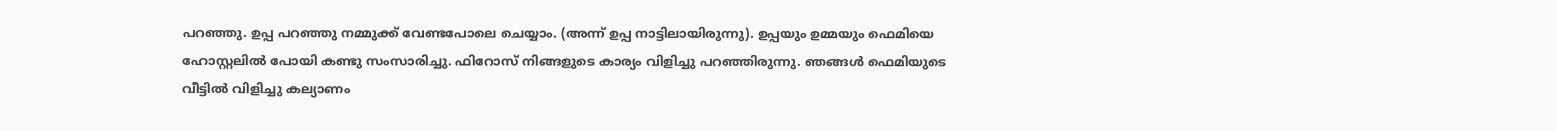പറഞ്ഞു. ഉപ്പ പറഞ്ഞു നമ്മുക്ക് വേണ്ടപോലെ ചെയ്യാം. (അന്ന് ഉപ്പ നാട്ടിലായിരുന്നു). ഉപ്പയും ഉമ്മയും ഫെമിയെ ഹോസ്റ്റലില്‍ പോയി കണ്ടു സംസാരിച്ചു. ഫിറോസ്‌ നിങ്ങളുടെ കാര്യം വിളിച്ചു പറഞ്ഞിരുന്നു. ഞങ്ങള്‍ ഫെമിയുടെ വീട്ടില്‍ വിളിച്ചു കല്യാണം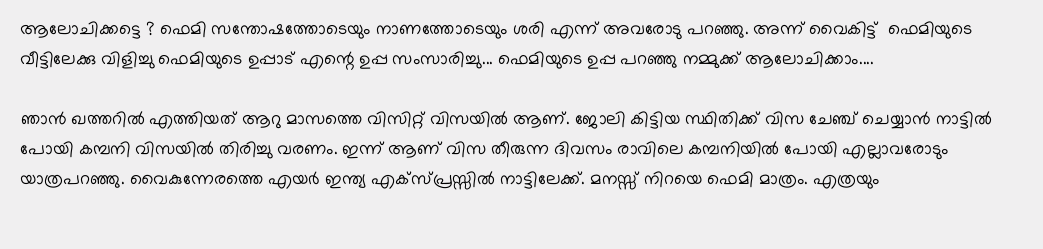ആലോചിക്കട്ടെ ? ഫെമി സന്തോഷത്തോടെയും നാണത്തോടെയും ശരി എന്ന് അവരോടു പറഞ്ഞു. അന്ന് വൈകിട്ട്  ഫെമിയുടെ വീട്ടിലേക്കു വിളിച്ചു ഫെമിയുടെ ഉപ്പാട് എന്റെ ഉപ്പ സംസാരിച്ചു... ഫെമിയുടെ ഉപ്പ പറഞ്ഞു നമ്മുക്ക് ആലോചിക്കാം....

ഞാന്‍ ഖത്തറില്‍ എത്തിയത് ആറു മാസത്തെ വിസിറ്റ് വിസയില്‍ ആണ്. ജോലി കിട്ടിയ സ്ഥിതിക്ക് വിസ ചേഞ്ച്‌ ചെയ്യാന്‍ നാട്ടില്‍ പോയി കമ്പനി വിസയില്‍ തിരിച്ചു വരണം. ഇന്ന് ആണ് വിസ തീരുന്ന ദിവസം രാവിലെ കമ്പനിയില്‍ പോയി എല്ലാവരോടും യാത്രപറഞ്ഞു. വൈകുന്നേരത്തെ എയര്‍ ഇന്ത്യ എക്സ്പ്രസ്സില്‍ നാട്ടിലേക്ക്. മനസ്സ് നിറയെ ഫെമി മാത്രം. എത്രയും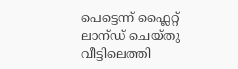പെട്ടെന്ന് ഫ്ലൈറ്റ് ലാന്ഡ് ചെയ്തു വീട്ടിലെത്തി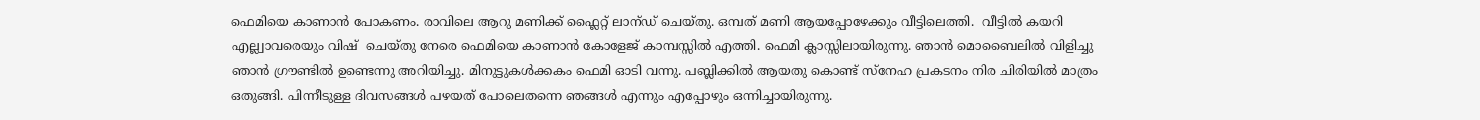ഫെമിയെ കാണാന്‍ പോകണം. രാവിലെ ആറു മണിക്ക് ഫ്ലൈറ്റ് ലാന്ഡ് ചെയ്തു. ഒമ്പത് മണി ആയപ്പോഴേക്കും വീട്ടിലെത്തി.  വീട്ടില്‍ കയറി എല്ല്വാവരെയും വിഷ്  ചെയ്തു നേരെ ഫെമിയെ കാണാന്‍ കോളേജ് കാമ്പസ്സില്‍ എത്തി. ഫെമി ക്ലാസ്സിലായിരുന്നു. ഞാന്‍ മൊബൈലില്‍ വിളിച്ചു ഞാന്‍ ഗ്രൗണ്ടില്‍ ഉണ്ടെന്നു അറിയിച്ചു. മിനുട്ടുകള്‍ക്കകം ഫെമി ഓടി വന്നു. പബ്ലിക്കില്‍ ആയതു കൊണ്ട് സ്നേഹ പ്രകടനം നിര ചിരിയില്‍ മാത്രം ഒതുങ്ങി. പിന്നീടുള്ള ദിവസങ്ങള്‍ പഴയത് പോലെതന്നെ ഞങ്ങള്‍ എന്നും എപ്പോഴും ഒന്നിച്ചായിരുന്നു.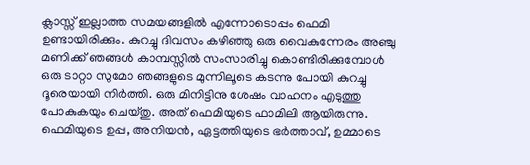ക്ലാസ്സ്‌ ഇല്ലാത്ത സമയങ്ങളില്‍ എന്നോടൊപ്പം ഫെമി ഉണ്ടായിരിക്കും. കുറച്ചു ദിവസം കഴിഞ്ഞു ഒരു വൈകുന്നേരം അഞ്ചു മണിക്ക് ഞങ്ങള്‍ കാമ്പസ്സില്‍ സംസാരിച്ചു കൊണ്ടിരിക്കുമ്പോള്‍ ഒരു ടാറ്റാ സുമോ ഞങ്ങളുടെ മുന്നിലൂടെ കടന്നു പോയി കുറച്ചു ദൂരെയായി നിര്‍ത്തി. ഒരു മിനിട്ടിനു ശേഷം വാഹനം എടുത്തു പോകുകയും ചെയ്തു. അത് ഫെമിയുടെ ഫാമിലി ആയിരുന്നു. ഫെമിയുടെ ഉപ്പ, അനിയന്‍, ഏട്ടത്തിയുടെ ഭര്‍ത്താവ്, ഉമ്മാടെ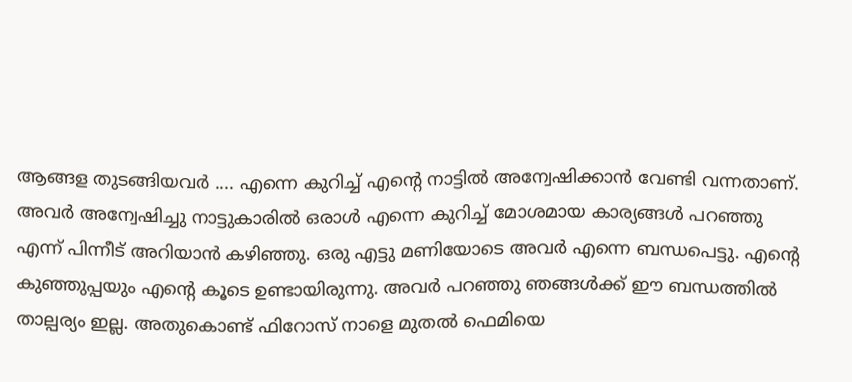ആങ്ങള തുടങ്ങിയവര്‍ .... എന്നെ കുറിച്ച് എന്റെ നാട്ടില്‍ അന്വേഷിക്കാന്‍ വേണ്ടി വന്നതാണ്. അവര്‍ അന്വേഷിച്ചു നാട്ടുകാരില്‍ ഒരാള്‍ എന്നെ കുറിച്ച് മോശമായ കാര്യങ്ങള്‍ പറഞ്ഞു എന്ന് പിന്നീട് അറിയാന്‍ കഴിഞ്ഞു. ഒരു എട്ടു മണിയോടെ അവര്‍ എന്നെ ബന്ധപെട്ടു. എന്റെ കുഞ്ഞുപ്പയും എന്റെ കൂടെ ഉണ്ടായിരുന്നു. അവര്‍ പറഞ്ഞു ഞങ്ങള്‍ക്ക് ഈ ബന്ധത്തില്‍ താല്പര്യം ഇല്ല. അതുകൊണ്ട് ഫിറോസ്‌ നാളെ മുതല്‍ ഫെമിയെ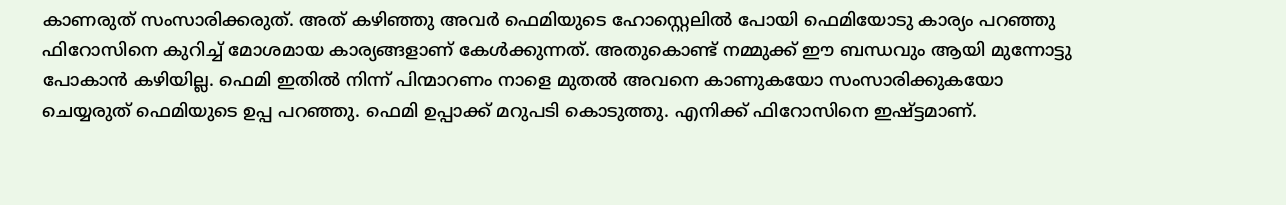കാണരുത് സംസാരിക്കരുത്. അത് കഴിഞ്ഞു അവര്‍ ഫെമിയുടെ ഹോസ്റ്റെലില്‍ പോയി ഫെമിയോടു കാര്യം പറഞ്ഞു ഫിറോസിനെ കുറിച്ച് മോശമായ കാര്യങ്ങളാണ് കേള്‍ക്കുന്നത്. അതുകൊണ്ട് നമ്മുക്ക് ഈ ബന്ധവും ആയി മുന്നോട്ടു പോകാന്‍ കഴിയില്ല. ഫെമി ഇതില്‍ നിന്ന് പിന്മാറണം നാളെ മുതല്‍ അവനെ കാണുകയോ സംസാരിക്കുകയോ ചെയ്യരുത് ഫെമിയുടെ ഉപ്പ പറഞ്ഞു. ഫെമി ഉപ്പാക്ക് മറുപടി കൊടുത്തു. എനിക്ക് ഫിറോസിനെ ഇഷ്ട്ടമാണ്.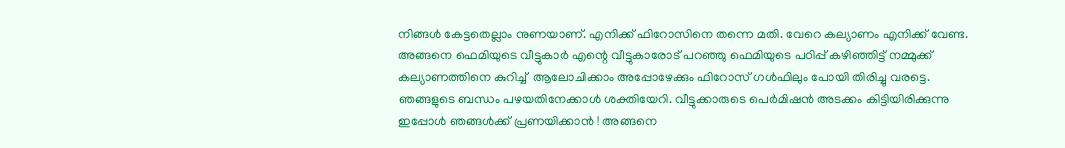നിങ്ങള്‍ കേട്ടതെല്ലാം നുണയാണ്. എനിക്ക് ഫിറോസിനെ തന്നെ മതി. വേറെ കല്യാണം എനിക്ക് വേണ്ട. അങ്ങനെ ഫെമിയുടെ വീട്ടുകാര്‍ എന്റെ വീട്ടുകാരോട് പറഞ്ഞു ഫെമിയുടെ പഠിപ്പ് കഴിഞ്ഞിട്ട് നമ്മുക്ക് കല്യാണത്തിനെ കുറിച്ച്  ആലോചിക്കാം അപ്പോഴേക്കും ഫിറോസ്‌ ഗള്‍ഫിലും പോയി തിരിച്ചു വരട്ടെ. ഞങ്ങളുടെ ബന്ധം പഴയതിനേക്കാള്‍ ശക്തിയേറി. വീട്ടുക്കാരുടെ പെര്‍മിഷന്‍ അടക്കം കിട്ടിയിരിക്കുന്നു ഇപ്പോള്‍ ഞങ്ങള്‍ക്ക് പ്രണയിക്കാന്‍ ! അങ്ങനെ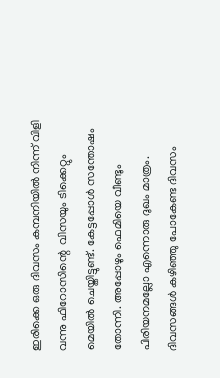ഇരിക്കെ ഒരു ദിവസം കമ്പനിയില്‍ നിന്ന് വിളി വന്നു ഫിറോസിന്റെ  വിസയും ടിക്കെറ്റും മെയില്‍ ചെയ്തിട്ടുണ്ട്. കേട്ടപ്പോള്‍ സന്തോഷം തോന്നി. അപ്പോഴും ഫെമിയെ വീണ്ടും പിരിയനമല്ലോ എന്നൊരു ദുഖം മാത്രം. ദിവസങ്ങള്‍ കഴിഞ്ഞു പോകേണ്ട ദിവസം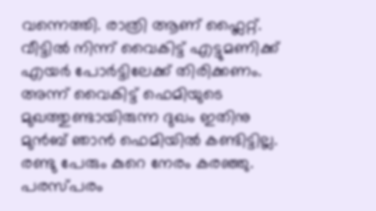വന്നെത്തി. രാത്രി ആണ് ഫ്ലൈറ്റ്. വീട്ടില്‍ നിന്ന് വൈകിട്ട് എട്ടുമണിക്ക് എയര്‍ പോര്‍ട്ടിലേക്ക് തിരിക്കണം. അന്ന് വൈകിട്ട് ഫെമിയുടെ മുഖത്തുണ്ടായിരുന്ന ദുഖം ഇതിനു മുന്‍ബ് ഞാന്‍ ഫെമിയില്‍ കണ്ടിട്ടില്ല. രണ്ടു പേരും കുറെ നേരം കരഞ്ഞു. പരസ്പരം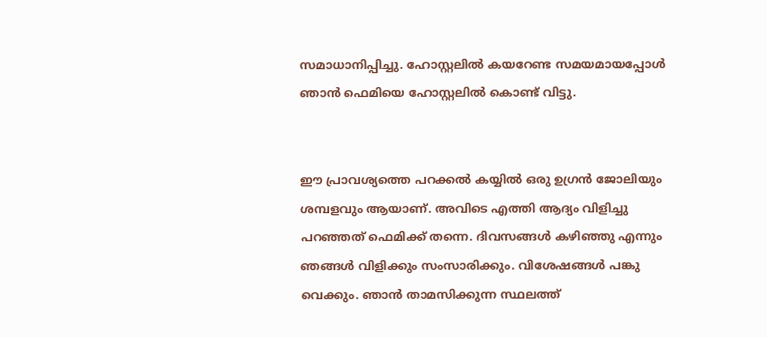സമാധാനിപ്പിച്ചു. ഹോസ്റ്റലില്‍ കയറേണ്ട സമയമായപ്പോള്‍ ഞാന്‍ ഫെമിയെ ഹോസ്റ്റലില്‍ കൊണ്ട് വിട്ടു.


ഈ പ്രാവശ്യത്തെ പറക്കല്‍ കയ്യില്‍ ഒരു ഉഗ്രന്‍ ജോലിയും ശമ്പളവും ആയാണ്. അവിടെ എത്തി ആദ്യം വിളിച്ചു പറഞ്ഞത് ഫെമിക്ക് തന്നെ. ദിവസങ്ങള്‍ കഴിഞ്ഞു എന്നും ഞങ്ങള്‍ വിളിക്കും സംസാരിക്കും. വിശേഷങ്ങള്‍ പങ്കു വെക്കും. ഞാന്‍ താമസിക്കുന്ന സ്ഥലത്ത്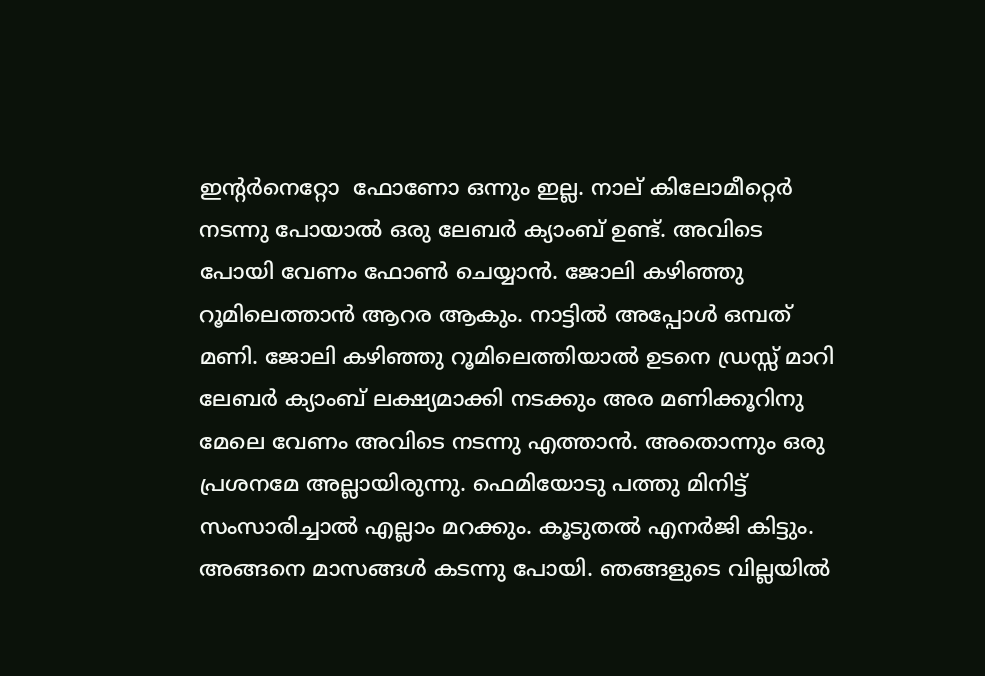ഇന്റര്‍നെറ്റോ  ഫോണോ ഒന്നും ഇല്ല. നാല് കിലോമീറ്റെര്‍ നടന്നു പോയാല്‍ ഒരു ലേബര്‍ ക്യാംബ് ഉണ്ട്. അവിടെ പോയി വേണം ഫോണ്‍ ചെയ്യാന്‍. ജോലി കഴിഞ്ഞു റൂമിലെത്താന്‍ ആറര ആകും. നാട്ടില്‍ അപ്പോള്‍ ഒമ്പത് മണി. ജോലി കഴിഞ്ഞു റൂമിലെത്തിയാല്‍ ഉടനെ ഡ്രസ്സ് മാറി ലേബര്‍ ക്യാംബ് ലക്ഷ്യമാക്കി നടക്കും അര മണിക്കൂറിനു മേലെ വേണം അവിടെ നടന്നു എത്താന്‍. അതൊന്നും ഒരു പ്രശനമേ അല്ലായിരുന്നു. ഫെമിയോടു പത്തു മിനിട്ട് സംസാരിച്ചാല്‍ എല്ലാം മറക്കും. കൂടുതല്‍ എനര്‍ജി കിട്ടും. അങ്ങനെ മാസങ്ങള്‍ കടന്നു പോയി. ഞങ്ങളുടെ വില്ലയില്‍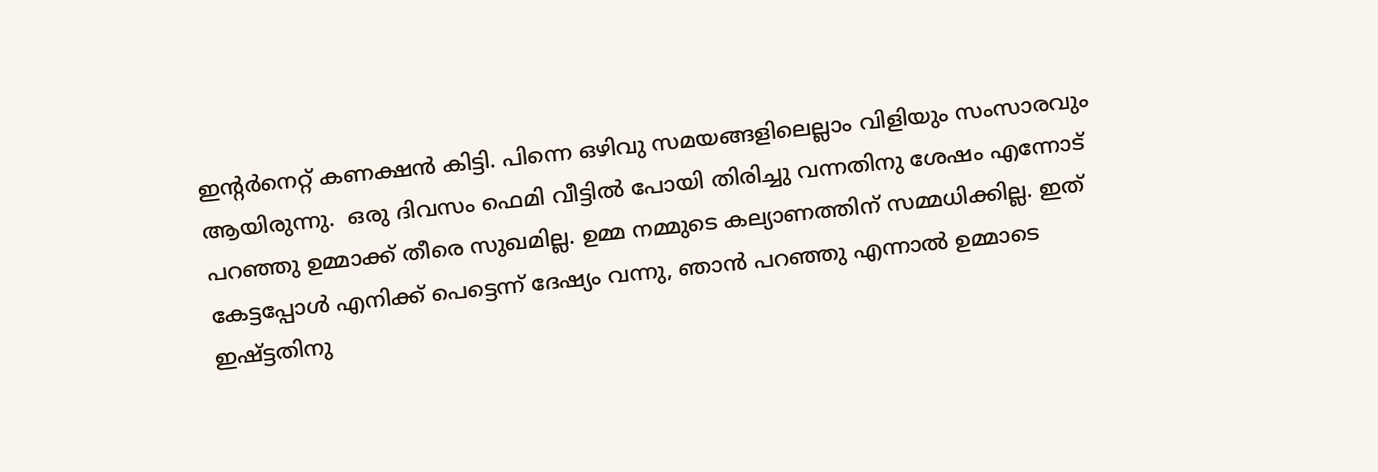ഇന്റര്‍നെറ്റ്‌ കണക്ഷന്‍ കിട്ടി. പിന്നെ ഒഴിവു സമയങ്ങളിലെല്ലാം വിളിയും സംസാരവും ആയിരുന്നു.  ഒരു ദിവസം ഫെമി വീട്ടില്‍ പോയി തിരിച്ചു വന്നതിനു ശേഷം എന്നോട് പറഞ്ഞു ഉമ്മാക്ക് തീരെ സുഖമില്ല. ഉമ്മ നമ്മുടെ കല്യാണത്തിന് സമ്മധിക്കില്ല. ഇത് കേട്ടപ്പോള്‍ എനിക്ക് പെട്ടെന്ന് ദേഷ്യം വന്നു, ഞാന്‍ പറഞ്ഞു എന്നാല്‍ ഉമ്മാടെ ഇഷ്ട്ടതിനു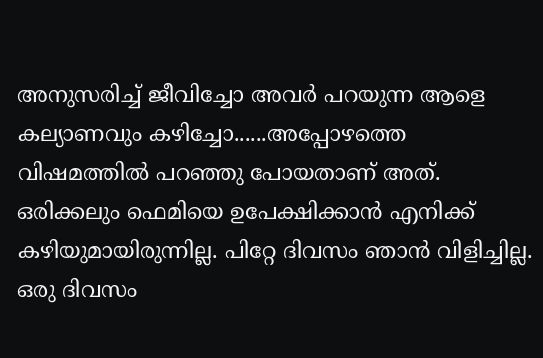അനുസരിച്ച് ജീവിച്ചോ അവര്‍ പറയുന്ന ആളെ കല്യാണവും കഴിച്ചോ......അപ്പോഴത്തെ വിഷമത്തില്‍ പറഞ്ഞു പോയതാണ് അത്. ഒരിക്കലും ഫെമിയെ ഉപേക്ഷിക്കാന്‍ എനിക്ക് കഴിയുമായിരുന്നില്ല. പിറ്റേ ദിവസം ഞാന്‍ വിളിച്ചില്ല. ഒരു ദിവസം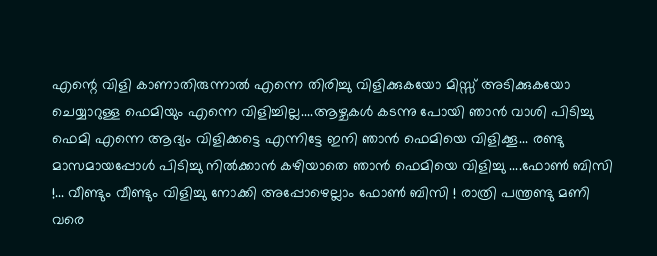എന്റെ വിളി കാണാതിരുന്നാല്‍ എന്നെ തിരിച്ചു വിളിക്കുകയോ മിസ്സ്‌ അടിക്കുകയോ ചെയ്യാറുള്ള ഫെമിയും എന്നെ വിളിച്ചില്ല....ആഴ്ചകള്‍ കടന്നു പോയി ഞാന്‍ വാശി പിടിച്ചു ഫെമി എന്നെ ആദ്യം വിളിക്കട്ടെ എന്നിട്ടേ ഇനി ഞാന്‍ ഫെമിയെ വിളിക്കൂ... രണ്ടു മാസമായപ്പോള്‍ പിടിച്ചു നില്‍ക്കാന്‍ കഴിയാതെ ഞാന്‍ ഫെമിയെ വിളിച്ചു ....ഫോണ്‍ ബിസി !... വീണ്ടും വീണ്ടും വിളിച്ചു നോക്കി അപ്പോഴെല്ലാം ഫോണ്‍ ബിസി ! രാത്രി പന്ത്രണ്ടു മണി വരെ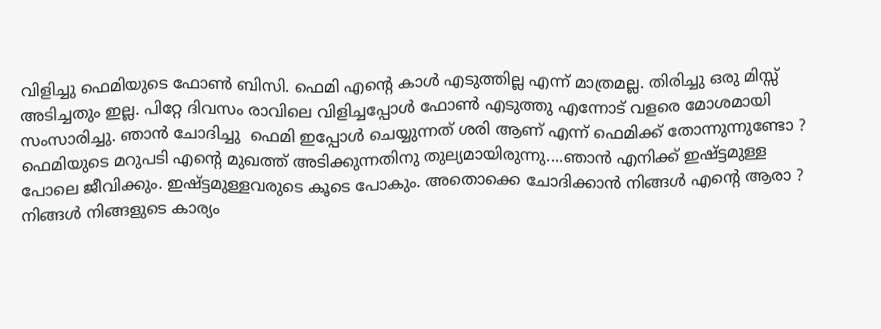വിളിച്ചു ഫെമിയുടെ ഫോണ്‍ ബിസി. ഫെമി എന്റെ കാള്‍ എടുത്തില്ല എന്ന് മാത്രമല്ല. തിരിച്ചു ഒരു മിസ്സ്‌ അടിച്ചതും ഇല്ല. പിറ്റേ ദിവസം രാവിലെ വിളിച്ചപ്പോള്‍ ഫോണ്‍ എടുത്തു എന്നോട് വളരെ മോശമായി സംസാരിച്ചു. ഞാന്‍ ചോദിച്ചു  ഫെമി ഇപ്പോള്‍ ചെയ്യുന്നത് ശരി ആണ് എന്ന് ഫെമിക്ക് തോന്നുന്നുണ്ടോ ? ഫെമിയുടെ മറുപടി എന്റെ മുഖത്ത് അടിക്കുന്നതിനു തുല്യമായിരുന്നു....ഞാന്‍ എനിക്ക് ഇഷ്ട്ടമുള്ള പോലെ ജീവിക്കും. ഇഷ്ട്ടമുള്ളവരുടെ കൂടെ പോകും. അതൊക്കെ ചോദിക്കാന്‍ നിങ്ങള്‍ എന്റെ ആരാ ? നിങ്ങള്‍ നിങ്ങളുടെ കാര്യം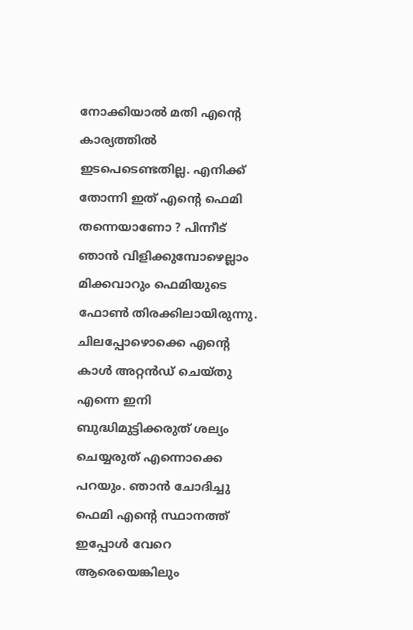നോക്കിയാല്‍ മതി എന്റെ കാര്യത്തില്‍ ഇടപെടെണ്ടതില്ല. എനിക്ക് തോന്നി ഇത് എന്റെ ഫെമി തന്നെയാണോ ? പിന്നീട് ഞാന്‍ വിളിക്കുമ്പോഴെല്ലാം മിക്കവാറും ഫെമിയുടെ ഫോണ്‍ തിരക്കിലായിരുന്നു. ചിലപ്പോഴൊക്കെ എന്റെ കാള്‍ അറ്റന്‍ഡ് ചെയ്തു എന്നെ ഇനി ബുദ്ധിമുട്ടിക്കരുത് ശല്യം ചെയ്യരുത് എന്നൊക്കെ പറയും. ഞാന്‍ ചോദിച്ചു ഫെമി എന്റെ സ്ഥാനത്ത് ഇപ്പോള്‍ വേറെ ആരെയെങ്കിലും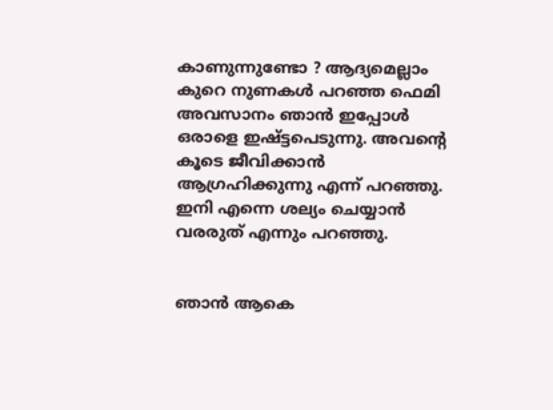കാണുന്നുണ്ടോ ? ആദ്യമെല്ലാം കുറെ നുണകള്‍ പറഞ്ഞ ഫെമി അവസാനം ഞാന്‍ ഇപ്പോള്‍ ഒരാളെ ഇഷ്ട്ടപെടുന്നു. അവന്റെ കൂടെ ജീവിക്കാന്‍ ആഗ്രഹിക്കുന്നു എന്ന് പറഞ്ഞു. ഇനി എന്നെ ശല്യം ചെയ്യാന്‍ വരരുത് എന്നും പറഞ്ഞു.


ഞാന്‍ ആകെ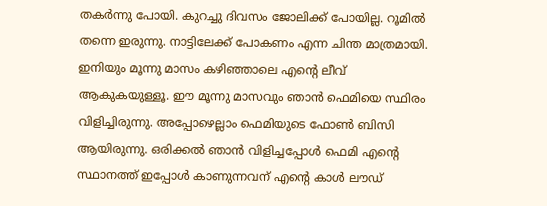തകര്‍ന്നു പോയി. കുറച്ചു ദിവസം ജോലിക്ക് പോയില്ല. റൂമില്‍ തന്നെ ഇരുന്നു. നാട്ടിലേക്ക് പോകണം എന്ന ചിന്ത മാത്രമായി. ഇനിയും മൂന്നു മാസം കഴിഞ്ഞാലെ എന്റെ ലീവ് ആകുകയുള്ളൂ. ഈ മൂന്നു മാസവും ഞാന്‍ ഫെമിയെ സ്ഥിരം വിളിച്ചിരുന്നു. അപ്പോഴെല്ലാം ഫെമിയുടെ ഫോണ്‍ ബിസി ആയിരുന്നു. ഒരിക്കല്‍ ഞാന്‍ വിളിച്ചപ്പോള്‍ ഫെമി എന്റെ സ്ഥാനത്ത് ഇപ്പോള്‍ കാണുന്നവന് എന്റെ കാള്‍ ലൗഡ്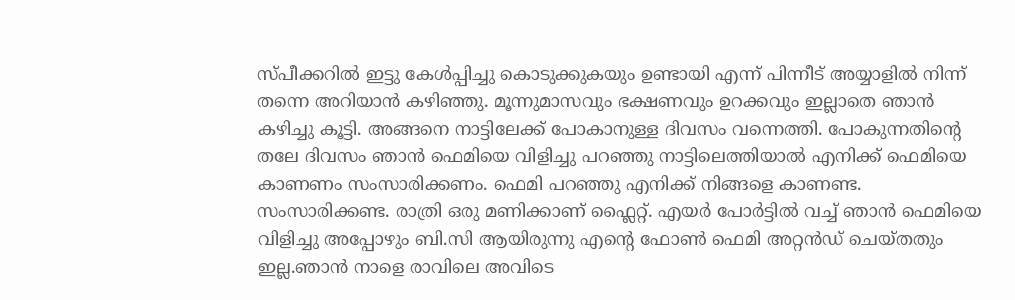സ്പീക്കറില്‍ ഇട്ടു കേള്‍പ്പിച്ചു കൊടുക്കുകയും ഉണ്ടായി എന്ന് പിന്നീട് അയ്യാളില്‍ നിന്ന് തന്നെ അറിയാന്‍ കഴിഞ്ഞു. മൂന്നുമാസവും ഭക്ഷണവും ഉറക്കവും ഇല്ലാതെ ഞാന്‍ കഴിച്ചു കൂട്ടി. അങ്ങനെ നാട്ടിലേക്ക് പോകാനുള്ള ദിവസം വന്നെത്തി. പോകുന്നതിന്റെ തലേ ദിവസം ഞാന്‍ ഫെമിയെ വിളിച്ചു പറഞ്ഞു നാട്ടിലെത്തിയാല്‍ എനിക്ക് ഫെമിയെ കാണണം സംസാരിക്കണം. ഫെമി പറഞ്ഞു എനിക്ക് നിങ്ങളെ കാണണ്ട. സംസാരിക്കണ്ട. രാത്രി ഒരു മണിക്കാണ് ഫ്ലൈറ്റ്. എയര്‍ പോര്‍ട്ടില്‍ വച്ച് ഞാന്‍ ഫെമിയെ വിളിച്ചു അപ്പോഴും ബി.സി ആയിരുന്നു എന്റെ ഫോണ്‍ ഫെമി അറ്റന്‍ഡ് ചെയ്തതും ഇല്ല.ഞാന്‍ നാളെ രാവിലെ അവിടെ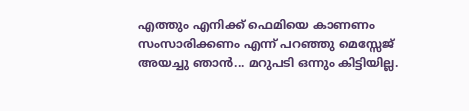എത്തും എനിക്ക് ഫെമിയെ കാണണം സംസാരിക്കണം എന്ന് പറഞ്ഞു മെസ്സേജ് അയച്ചു ഞാന്‍... മറുപടി ഒന്നും കിട്ടിയില്ല.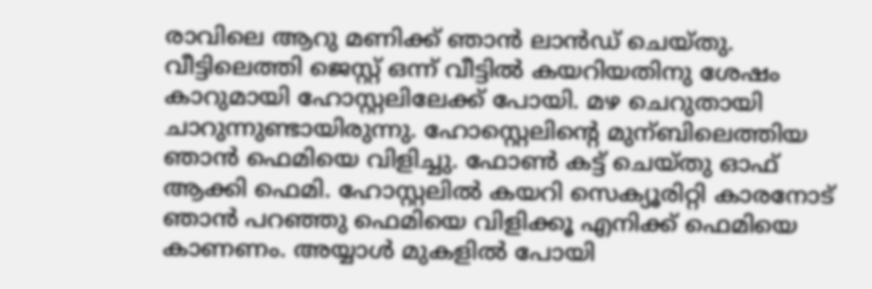രാവിലെ ആറു മണിക്ക് ഞാന്‍ ലാന്‍ഡ്‌ ചെയ്തു. വീട്ടിലെത്തി ജെസ്റ്റ് ഒന്ന് വീട്ടില്‍ കയറിയതിനു ശേഷം കാറുമായി ഹോസ്റ്റലിലേക്ക് പോയി. മഴ ചെറുതായി ചാറുന്നുണ്ടായിരുന്നു. ഹോസ്റ്റെലിന്റെ മുന്ബിലെത്തിയ ഞാന്‍ ഫെമിയെ വിളിച്ചു. ഫോണ്‍ കട്ട് ചെയ്തു ഓഫ്‌ ആക്കി ഫെമി. ഹോസ്റ്റലില്‍ കയറി സെക്യൂരിറ്റി കാരനോട് ഞാന്‍ പറഞ്ഞു ഫെമിയെ വിളിക്കൂ എനിക്ക് ഫെമിയെ കാണണം. അയ്യാള്‍ മുകളില്‍ പോയി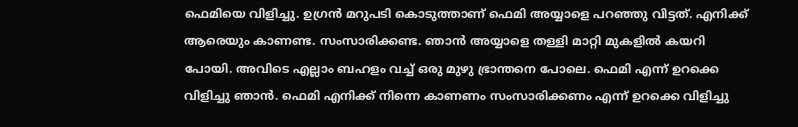ഫെമിയെ വിളിച്ചു. ഉഗ്രന്‍ മറുപടി കൊടുത്താണ് ഫെമി അയ്യാളെ പറഞ്ഞു വിട്ടത്. എനിക്ക് ആരെയും കാണണ്ട. സംസാരിക്കണ്ട. ഞാന്‍ അയ്യാളെ തള്ളി മാറ്റി മുകളില്‍ കയറി പോയി. അവിടെ എല്ലാം ബഹളം വച്ച് ഒരു മുഴു ഭ്രാന്തനെ പോലെ. ഫെമി എന്ന് ഉറക്കെ വിളിച്ചു ഞാന്‍. ഫെമി എനിക്ക് നിന്നെ കാണണം സംസാരിക്കണം എന്ന് ഉറക്കെ വിളിച്ചു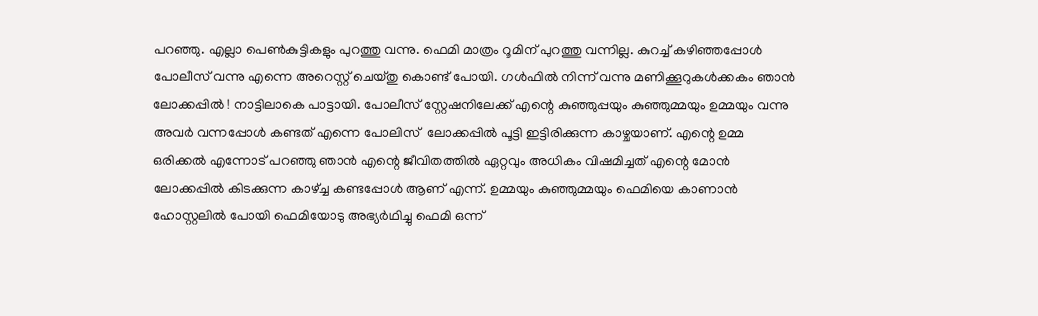പറഞ്ഞു. എല്ലാ പെണ്‍കുട്ടികളും പുറത്തു വന്നു. ഫെമി മാത്രം റൂമിന് പുറത്തു വന്നില്ല. കുറച്ച് കഴിഞ്ഞപ്പോള്‍ പോലീസ് വന്നു എന്നെ അറെസ്റ്റ്‌ ചെയ്തു കൊണ്ട് പോയി. ഗള്‍ഫില്‍ നിന്ന് വന്നു മണിക്കൂറുകള്‍ക്കകം ഞാന്‍ ലോക്കപ്പില്‍ ! നാട്ടിലാകെ പാട്ടായി. പോലീസ് സ്റ്റേഷനിലേക്ക് എന്റെ കുഞ്ഞുപ്പയും കുഞ്ഞുമ്മയും ഉമ്മയും വന്നു അവര്‍ വന്നപ്പോള്‍ കണ്ടത് എന്നെ പോലിസ്  ലോക്കപ്പില്‍ പൂട്ടി ഇട്ടിരിക്കുന്ന കാഴ്ചയാണ്. എന്റെ ഉമ്മ ഒരിക്കല്‍ എന്നോട് പറഞ്ഞു ഞാന്‍ എന്റെ ജീവിതത്തില്‍ ഏറ്റവും അധികം വിഷമിച്ചത് എന്റെ മോന്‍ ലോക്കപ്പില്‍ കിടക്കുന്ന കാഴ്ച്ച കണ്ടപ്പോള്‍ ആണ് എന്ന്. ഉമ്മയും കുഞ്ഞുമ്മയും ഫെമിയെ കാണാന്‍ ഹോസ്റ്റലില്‍ പോയി ഫെമിയോടു അഭ്യര്‍ഥിച്ചു ഫെമി ഒന്ന്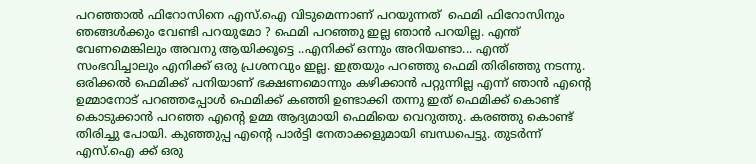പറഞ്ഞാല്‍ ഫിറോസിനെ എസ്.ഐ വിടുമെന്നാണ് പറയുന്നത്  ഫെമി ഫിറോസിനും ഞങ്ങള്‍ക്കും വേണ്ടി പറയുമോ ? ഫെമി പറഞ്ഞു ഇല്ല ഞാന്‍ പറയില്ല. എന്ത് വേണമെങ്കിലും അവനു ആയിക്കൂട്ടെ ..എനിക്ക് ഒന്നും അറിയണ്ടാ... എന്ത് സംഭവിച്ചാലും എനിക്ക് ഒരു പ്രശനവും ഇല്ല. ഇത്രയും പറഞ്ഞു ഫെമി തിരിഞ്ഞു നടന്നു. ഒരിക്കല്‍ ഫെമിക്ക് പനിയാണ് ഭക്ഷണമൊന്നും കഴിക്കാന്‍ പറ്റുന്നില്ല എന്ന് ഞാന്‍ എന്റെ ഉമ്മാനോട് പറഞ്ഞപ്പോള്‍ ഫെമിക്ക് കഞ്ഞി ഉണ്ടാക്കി തന്നു ഇത് ഫെമിക്ക് കൊണ്ട് കൊടുക്കാന്‍ പറഞ്ഞ എന്റെ ഉമ്മ ആദ്യമായി ഫെമിയെ വെറുത്തു. കരഞ്ഞു കൊണ്ട് തിരിച്ചു പോയി. കുഞ്ഞുപ്പ എന്റെ പാര്‍ട്ടി നേതാക്കളുമായി ബന്ധപെട്ടു. തുടര്‍ന്ന് എസ്.ഐ ക്ക് ഒരു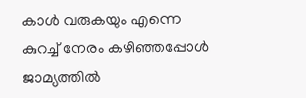കാള്‍ വരുകയും എന്നെ കുറച്ച് നേരം കഴിഞ്ഞപ്പോള്‍ ജാമ്യത്തില്‍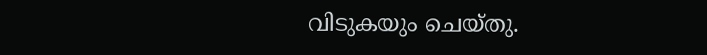വിടുകയും ചെയ്തു.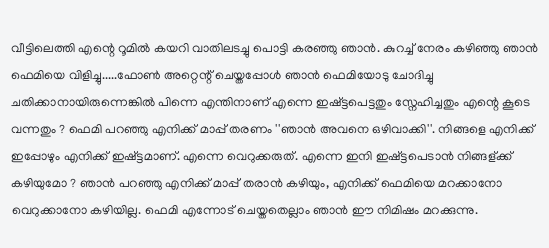വീട്ടിലെത്തി എന്റെ റൂമില്‍ കയറി വാതിലടച്ചു പൊട്ടി കരഞ്ഞു ഞാന്‍. കുറച്ച് നേരം കഴിഞ്ഞു ഞാന്‍ ഫെമിയെ വിളിച്ചു.....ഫോണ്‍ അറ്റെന്റ് ചെയ്തപ്പോള്‍ ഞാന്‍ ഫെമിയോടു ചോദിച്ചു ചതിക്കാനായിരുന്നെങ്കില്‍ പിന്നെ എന്തിനാണ് എന്നെ ഇഷ്ട്ടപെട്ടതും സ്നേഹിച്ചതും എന്റെ കൂടെ വന്നതും ? ഫെമി പറഞ്ഞു എനിക്ക് മാപ്പ് തരണം ''ഞാന്‍ അവനെ ഒഴിവാക്കി''. നിങ്ങളെ എനിക്ക് ഇപ്പോഴും എനിക്ക് ഇഷ്ട്ടമാണ്. എന്നെ വെറുക്കരുത്. എന്നെ ഇനി ഇഷ്ട്ടപെടാന്‍ നിങ്ങള്ക്ക് കഴിയുമോ ? ഞാന്‍ പറഞ്ഞു എനിക്ക് മാപ്പ് തരാന്‍ കഴിയും, എനിക്ക് ഫെമിയെ മറക്കാനോ വെറുക്കാനോ കഴിയില്ല. ഫെമി എന്നോട് ചെയ്തതെല്ലാം ഞാന്‍ ഈ നിമിഷം മറക്കുന്നു.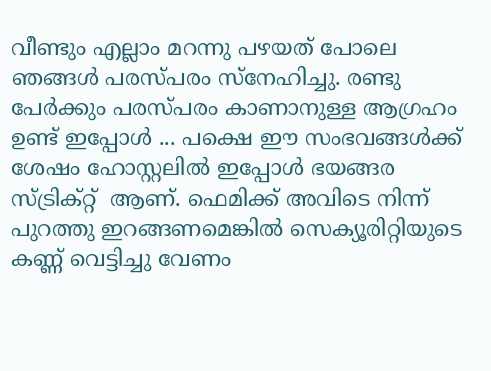വീണ്ടും എല്ലാം മറന്നു പഴയത് പോലെ ഞങ്ങള്‍ പരസ്പരം സ്നേഹിച്ചു. രണ്ടു പേര്‍ക്കും പരസ്പരം കാണാനുള്ള ആഗ്രഹം ഉണ്ട് ഇപ്പോള്‍ ... പക്ഷെ ഈ സംഭവങ്ങള്‍ക്ക് ശേഷം ഹോസ്റ്റലില്‍ ഇപ്പോള്‍ ഭയങ്ങര സ്ട്രിക്റ്റ്  ആണ്. ഫെമിക്ക് അവിടെ നിന്ന് പുറത്തു ഇറങ്ങണമെങ്കില്‍ സെക്യൂരിറ്റിയുടെ കണ്ണ് വെട്ടിച്ചു വേണം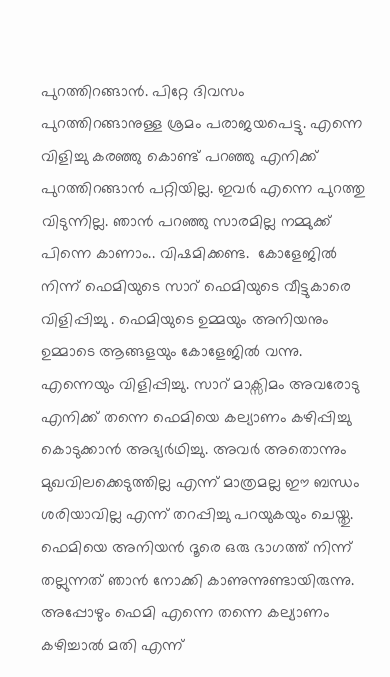പുറത്തിറങ്ങാന്‍. പിറ്റേ ദിവസം പുറത്തിറങ്ങാനുള്ള ശ്രമം പരാജയപെട്ടു. എന്നെ വിളിച്ചു കരഞ്ഞു കൊണ്ട് പറഞ്ഞു എനിക്ക് പുറത്തിറങ്ങാന്‍ പറ്റിയില്ല. ഇവര്‍ എന്നെ പുറത്തു വിടുന്നില്ല. ഞാന്‍ പറഞ്ഞു സാരമില്ല നമ്മുക്ക് പിന്നെ കാണാം.. വിഷമിക്കണ്ട.  കോളേജില്‍ നിന്ന് ഫെമിയുടെ സാറ് ഫെമിയുടെ വീട്ടുകാരെ വിളിപ്പിച്ചു . ഫെമിയുടെ ഉമ്മയും അനിയനും ഉമ്മാടെ ആങ്ങളയും കോളേജില്‍ വന്നു. എന്നെയും വിളിപ്പിച്ചു. സാറ് മാക്സിമം അവരോടു എനിക്ക് തന്നെ ഫെമിയെ കല്യാണം കഴിപ്പിച്ചു കൊടുക്കാന്‍ അഭ്യര്‍ഥിച്ചു. അവര്‍ അതൊന്നും മുഖവിലക്കെടുത്തില്ല എന്ന് മാത്രമല്ല ഈ ബന്ധം ശരിയാവില്ല എന്ന് തറപ്പിച്ചു പറയുകയും ചെയ്തു. ഫെമിയെ അനിയന്‍ ദൂരെ ഒരു ഭാഗത്ത്‌ നിന്ന് തല്ലുന്നത് ഞാന്‍ നോക്കി കാണുന്നുണ്ടായിരുന്നു. അപ്പോഴും ഫെമി എന്നെ തന്നെ കല്യാണം കഴിച്ചാല്‍ മതി എന്ന്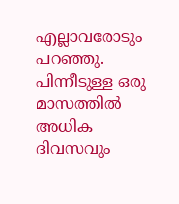എല്ലാവരോടും പറഞ്ഞു. പിന്നീടുള്ള ഒരു മാസത്തില്‍ അധിക ദിവസവും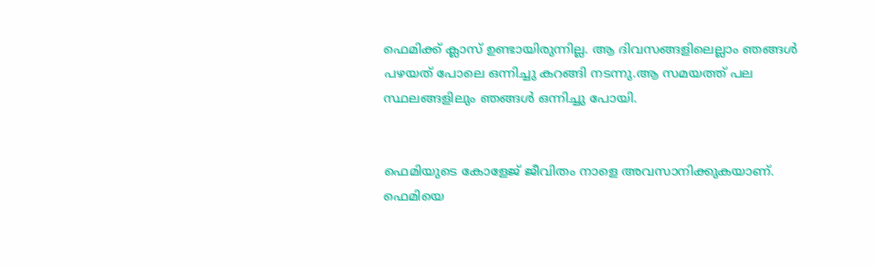ഫെമിക്ക് ക്ലാസ് ഉണ്ടായിരുന്നില്ല. ആ ദിവസങ്ങളിലെല്ലാം ഞങ്ങള്‍ പഴയത് പോലെ ഒന്നിച്ചു കറങ്ങി നടന്നു.ആ സമയത്ത് പല സ്ഥലങ്ങളിലും ഞങ്ങള്‍ ഒന്നിച്ചു പോയി.


ഫെമിയുടെ കോളേജ് ജീവിതം നാളെ അവസാനിക്കുകയാണ്. ഫെമിയെ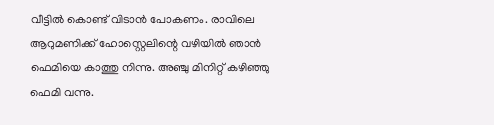വീട്ടില്‍ കൊണ്ട് വിടാന്‍ പോകണം. രാവിലെ ആറുമണിക്ക് ഹോസ്റ്റെലിന്റെ വഴിയില്‍ ഞാന്‍ ഫെമിയെ കാത്തു നിന്നു. അഞ്ചു മിനിറ്റ് കഴിഞ്ഞു ഫെമി വന്നു.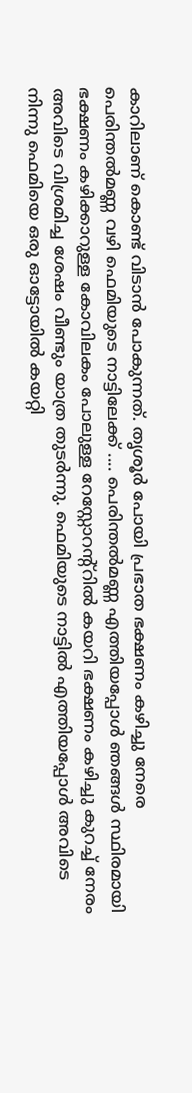കാറിലാണ് കൊണ്ട് വിടാന്‍ പോകുന്നത്. തൃശൂര്‍ പോയി പ്രഭാത ഭക്ഷണം കഴിച്ചു നേരെ പെരിന്തല്‍മണ്ണ വഴി ഫെമിയുടെ നാട്ടിലേക്ക് .... പെരിന്തല്‍മണ്ണ എത്തിയപ്പോള്‍ ഞങ്ങള്‍ സ്ഥിരമായി ഭക്ഷണം കഴിക്കാറുള്ള കോവിലകം പോലുള്ള റേസ്റ്റോറന്റ്റില്‍ കയറി ഭക്ഷണം കഴിച്ചു കുറച്ച് നേരം അവിടെ വിശ്രമിച്ച ശേഷം വീണ്ടും യാത്ര തുടര്‍ന്നു. ഫെമിയുടെ നാട്ടില്‍ എത്തിയപ്പോള്‍ അവിടെ നിന്നു ഫെമിയെ ഒരു ഓട്ടോയില്‍ കയറ്റി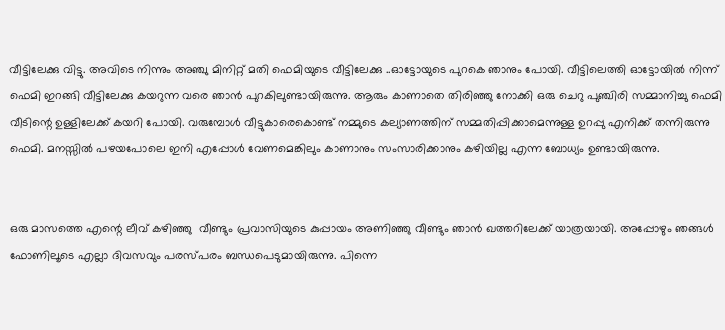വീട്ടിലേക്കു വിട്ടു. അവിടെ നിന്നും അഞ്ചു മിനിറ്റ് മതി ഫെമിയുടെ വീട്ടിലേക്കു ..ഓട്ടോയുടെ പുറകെ ഞാനും പോയി. വീട്ടിലെത്തി ഓട്ടോയില്‍ നിന്ന് ഫെമി ഇറങ്ങി വീട്ടിലേക്കു കയറുന്ന വരെ ഞാന്‍ പുറകിലുണ്ടായിരുന്നു. ആരും കാണാതെ തിരിഞ്ഞു നോക്കി ഒരു ചെറു പുഞ്ചിരി സമ്മാനിച്ചു ഫെമി വീടിന്റെ ഉള്ളിലേക്ക് കയറി പോയി. വരുമ്പോള്‍ വീട്ടുകാരെകൊണ്ട് നമ്മുടെ കല്യാണത്തിന് സമ്മതിപ്പിക്കാമെന്നുള്ള ഉറപ്പു എനിക്ക് തന്നിരുന്നു ഫെമി. മനസ്സില്‍ പഴയപോലെ ഇനി എപ്പോള്‍ വേണമെങ്കിലും കാണാനും സംസാരിക്കാനും കഴിയില്ല എന്ന ബോധ്യം ഉണ്ടായിരുന്നു.


ഒരു മാസത്തെ എന്റെ ലീവ് കഴിഞ്ഞു  വീണ്ടും പ്രവാസിയുടെ കുപ്പായം അണിഞ്ഞു വീണ്ടും ഞാന്‍ ഖത്തറിലേക്ക് യാത്രയായി. അപ്പോഴും ഞങ്ങള്‍ ഫോണിലൂടെ എല്ലാ ദിവസവും പരസ്പരം ബന്ധപെടുമായിരുന്നു. പിന്നെ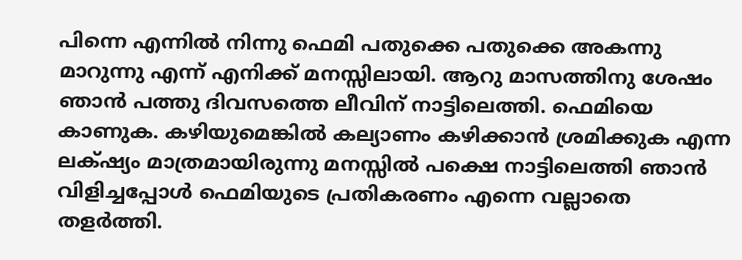പിന്നെ എന്നില്‍ നിന്നു ഫെമി പതുക്കെ പതുക്കെ അകന്നു മാറുന്നു എന്ന് എനിക്ക് മനസ്സിലായി. ആറു മാസത്തിനു ശേഷം ഞാന്‍ പത്തു ദിവസത്തെ ലീവിന് നാട്ടിലെത്തി. ഫെമിയെ കാണുക. കഴിയുമെങ്കില്‍ കല്യാണം കഴിക്കാന്‍ ശ്രമിക്കുക എന്ന ലക്‌ഷ്യം മാത്രമായിരുന്നു മനസ്സില്‍ പക്ഷെ നാട്ടിലെത്തി ഞാന്‍ വിളിച്ചപ്പോള്‍ ഫെമിയുടെ പ്രതികരണം എന്നെ വല്ലാതെ തളര്‍ത്തി.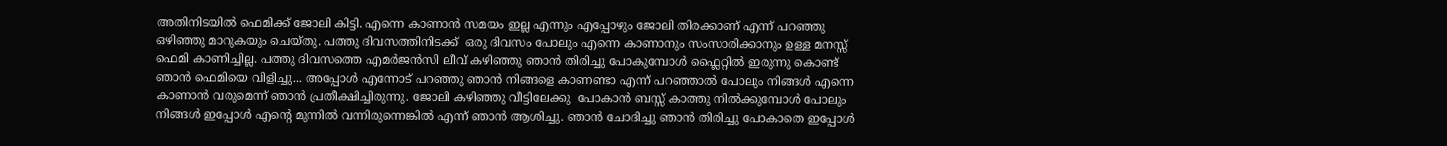അതിനിടയില്‍ ഫെമിക്ക് ജോലി കിട്ടി. എന്നെ കാണാന്‍ സമയം ഇല്ല എന്നും എപ്പോഴും ജോലി തിരക്കാണ് എന്ന് പറഞ്ഞു ഒഴിഞ്ഞു മാറുകയും ചെയ്തു. പത്തു ദിവസത്തിനിടക്ക്  ഒരു ദിവസം പോലും എന്നെ കാണാനും സംസാരിക്കാനും ഉള്ള മനസ്സ് ഫെമി കാണിച്ചില്ല. പത്തു ദിവസത്തെ എമര്‍ജന്‍സി ലീവ് കഴിഞ്ഞു ഞാന്‍ തിരിച്ചു പോകുമ്പോള്‍ ഫ്ലൈറ്റില്‍ ഇരുന്നു കൊണ്ട് ഞാന്‍ ഫെമിയെ വിളിച്ചു... അപ്പോള്‍ എന്നോട് പറഞ്ഞു ഞാന്‍ നിങ്ങളെ കാണണ്ടാ എന്ന് പറഞ്ഞാല്‍ പോലും നിങ്ങള്‍ എന്നെ കാണാന്‍ വരുമെന്ന് ഞാന്‍ പ്രതീക്ഷിച്ചിരുന്നു. ജോലി കഴിഞ്ഞു വീട്ടിലേക്കു  പോകാന്‍ ബസ്സ് കാത്തു നില്‍ക്കുമ്പോള്‍ പോലും നിങ്ങള്‍ ഇപ്പോള്‍ എന്റെ മുന്നില്‍ വന്നിരുന്നെങ്കില്‍ എന്ന് ഞാന്‍ ആശിച്ചു. ഞാന്‍ ചോദിച്ചു ഞാന്‍ തിരിച്ചു പോകാതെ ഇപ്പോള്‍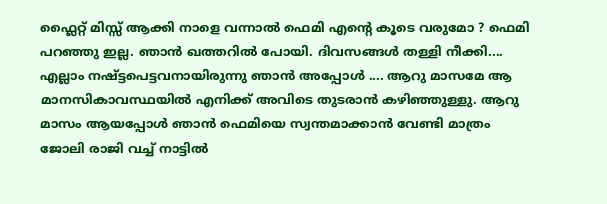ഫ്ലൈറ്റ് മിസ്സ്‌ ആക്കി നാളെ വന്നാല്‍ ഫെമി എന്റെ കൂടെ വരുമോ ? ഫെമി പറഞ്ഞു ഇല്ല. ഞാന്‍ ഖത്തറില്‍ പോയി. ദിവസങ്ങള്‍ തള്ളി നീക്കി.... എല്ലാം നഷ്ട്ടപെട്ടവനായിരുന്നു ഞാന്‍ അപ്പോള്‍ .... ആറു മാസമേ ആ മാനസികാവസ്ഥയില്‍ എനിക്ക് അവിടെ തുടരാന്‍ കഴിഞ്ഞുള്ളു. ആറു മാസം ആയപ്പോള്‍ ഞാന്‍ ഫെമിയെ സ്വന്തമാക്കാന്‍ വേണ്ടി മാത്രം ജോലി രാജി വച്ച് നാട്ടില്‍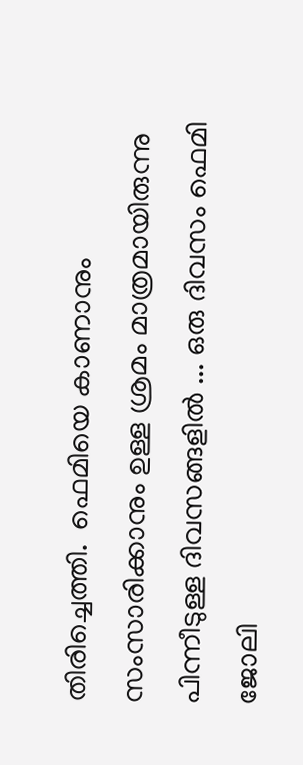തിരിച്ചെത്തി.  ഫെമിയെ കാണാനും സംസാരിക്കാനും ഉള്ള ശ്രമം മാത്രമായിരുന്നു പിന്നീടുള്ള ദിവസങ്ങളില്‍ ... ഒരു ദിവസം ഫെമി ജോലി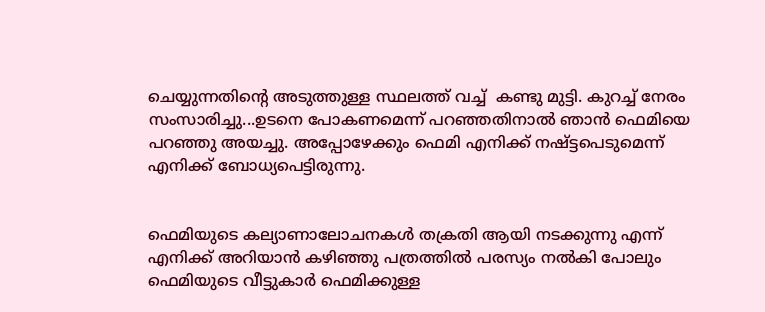ചെയ്യുന്നതിന്റെ അടുത്തുള്ള സ്ഥലത്ത് വച്ച്  കണ്ടു മുട്ടി. കുറച്ച് നേരം സംസാരിച്ചു...ഉടനെ പോകണമെന്ന് പറഞ്ഞതിനാല്‍ ഞാന്‍ ഫെമിയെ പറഞ്ഞു അയച്ചു. അപ്പോഴേക്കും ഫെമി എനിക്ക് നഷ്ട്ടപെടുമെന്ന് എനിക്ക് ബോധ്യപെട്ടിരുന്നു.


ഫെമിയുടെ കല്യാണാലോചനകള്‍ തക്രതി ആയി നടക്കുന്നു എന്ന് എനിക്ക് അറിയാന്‍ കഴിഞ്ഞു പത്രത്തില്‍ പരസ്യം നല്‍കി പോലും ഫെമിയുടെ വീട്ടുകാര്‍ ഫെമിക്കുള്ള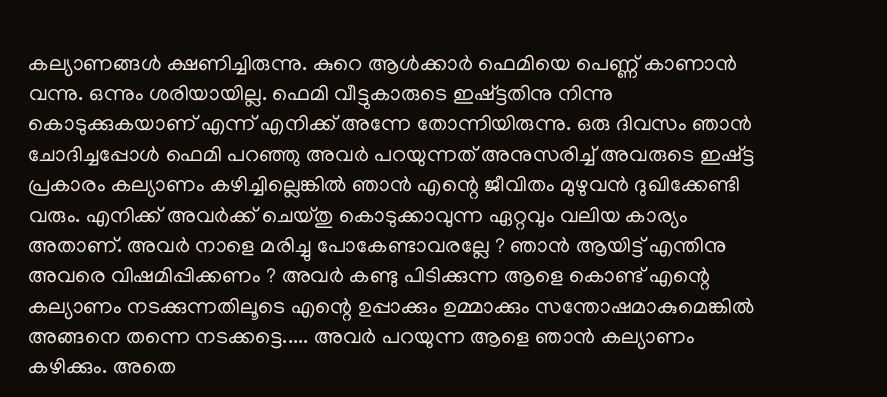കല്യാണങ്ങള്‍ ക്ഷണിച്ചിരുന്നു. കുറെ ആള്‍ക്കാര്‍ ഫെമിയെ പെണ്ണ് കാണാന്‍ വന്നു. ഒന്നും ശരിയായില്ല. ഫെമി വീട്ടുകാരുടെ ഇഷ്ട്ടതിനു നിന്നു കൊടുക്കുകയാണ് എന്ന് എനിക്ക് അന്നേ തോന്നിയിരുന്നു. ഒരു ദിവസം ഞാന്‍ ചോദിച്ചപ്പോള്‍ ഫെമി പറഞ്ഞു അവര്‍ പറയുന്നത് അനുസരിച്ച് അവരുടെ ഇഷ്ട്ട പ്രകാരം കല്യാണം കഴിച്ചില്ലെങ്കില്‍ ഞാന്‍ എന്റെ ജീവിതം മുഴുവന്‍ ദുഖിക്കേണ്ടി വരും. എനിക്ക് അവര്‍ക്ക് ചെയ്തു കൊടുക്കാവുന്ന ഏറ്റവും വലിയ കാര്യം അതാണ്‌. അവര്‍ നാളെ മരിച്ചു പോകേണ്ടാവരല്ലേ ? ഞാന്‍ ആയിട്ട് എന്തിനു അവരെ വിഷമിപ്പിക്കണം ? അവര്‍ കണ്ടു പിടിക്കുന്ന ആളെ കൊണ്ട് എന്റെ കല്യാണം നടക്കുന്നതിലൂടെ എന്റെ ഉപ്പാക്കും ഉമ്മാക്കും സന്തോഷമാകുമെങ്കില്‍ അങ്ങനെ തന്നെ നടക്കട്ടെ..... അവര്‍ പറയുന്ന ആളെ ഞാന്‍ കല്യാണം കഴിക്കും. അതെ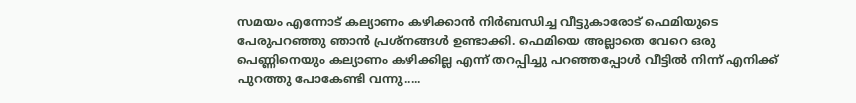സമയം എന്നോട് കല്യാണം കഴിക്കാന്‍ നിര്‍ബന്ധിച്ച വീട്ടുകാരോട് ഫെമിയുടെ പേരുപറഞ്ഞു ഞാന്‍ പ്രശ്നങ്ങള്‍ ഉണ്ടാക്കി. ഫെമിയെ അല്ലാതെ വേറെ ഒരു പെണ്ണിനെയും കല്യാണം കഴിക്കില്ല എന്ന് തറപ്പിച്ചു പറഞ്ഞപ്പോള്‍ വീട്ടില്‍ നിന്ന് എനിക്ക് പുറത്തു പോകേണ്ടി വന്നു.....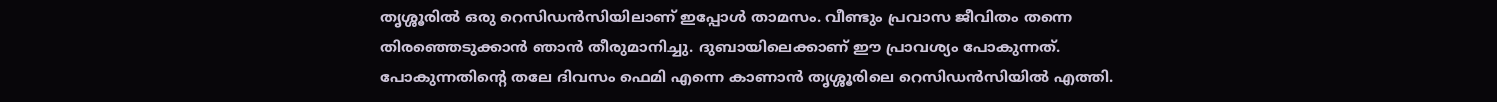തൃശ്ശൂരില്‍ ഒരു റെസിഡന്‍സിയിലാണ് ഇപ്പോള്‍ താമസം. വീണ്ടും പ്രവാസ ജീവിതം തന്നെ തിരഞ്ഞെടുക്കാന്‍ ഞാന്‍ തീരുമാനിച്ചു. ദുബായിലെക്കാണ് ഈ പ്രാവശ്യം പോകുന്നത്. പോകുന്നതിന്റെ തലേ ദിവസം ഫെമി എന്നെ കാണാന്‍ തൃശ്ശൂരിലെ റെസിഡന്‍സിയില്‍ എത്തി.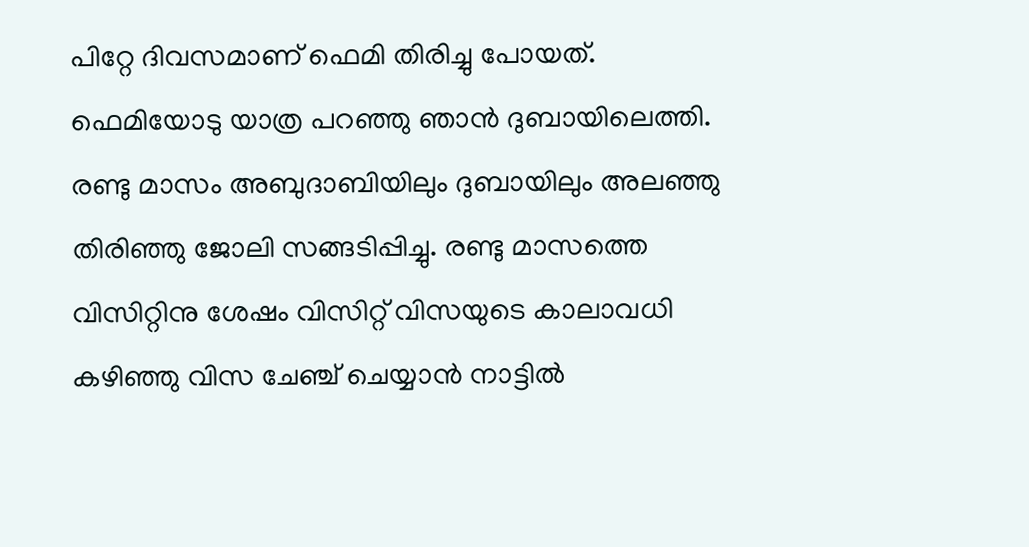പിറ്റേ ദിവസമാണ് ഫെമി തിരിച്ചു പോയത്. ഫെമിയോടു യാത്ര പറഞ്ഞു ഞാന്‍ ദുബായിലെത്തി. രണ്ടു മാസം അബുദാബിയിലും ദുബായിലും അലഞ്ഞു തിരിഞ്ഞു ജോലി സങ്ങടിപ്പിച്ചു. രണ്ടു മാസത്തെ വിസിറ്റിനു ശേഷം വിസിറ്റ് വിസയുടെ കാലാവധി കഴിഞ്ഞു വിസ ചേഞ്ച്‌ ചെയ്യാന്‍ നാട്ടില്‍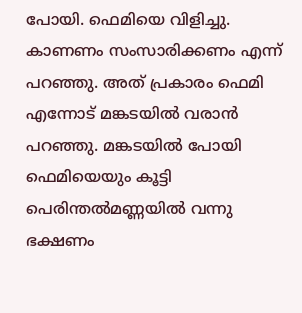പോയി. ഫെമിയെ വിളിച്ചു. കാണണം സംസാരിക്കണം എന്ന് പറഞ്ഞു. അത് പ്രകാരം ഫെമി എന്നോട് മങ്കടയില്‍ വരാന്‍ പറഞ്ഞു. മങ്കടയില്‍ പോയി ഫെമിയെയും കൂട്ടി പെരിന്തല്‍മണ്ണയില്‍ വന്നു ഭക്ഷണം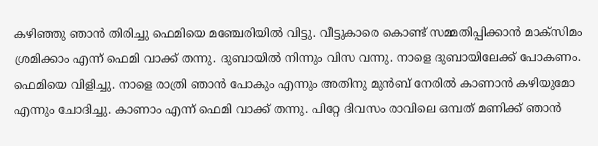കഴിഞ്ഞു ഞാന്‍ തിരിച്ചു ഫെമിയെ മഞ്ചേരിയില്‍ വിട്ടു. വീട്ടുകാരെ കൊണ്ട് സമ്മതിപ്പിക്കാന്‍ മാക്സിമം ശ്രമിക്കാം എന്ന് ഫെമി വാക്ക് തന്നു. ദുബായില്‍ നിന്നും വിസ വന്നു. നാളെ ദുബായിലേക്ക് പോകണം. ഫെമിയെ വിളിച്ചു. നാളെ രാത്രി ഞാന്‍ പോകും എന്നും അതിനു മുന്‍ബ് നേരില്‍ കാണാന്‍ കഴിയുമോ എന്നും ചോദിച്ചു. കാണാം എന്ന് ഫെമി വാക്ക് തന്നു. പിറ്റേ ദിവസം രാവിലെ ഒമ്പത് മണിക്ക് ഞാന്‍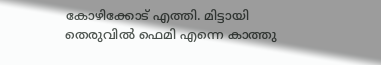കോഴിക്കോട് എത്തി. മിട്ടായി തെരുവില്‍ ഫെമി എന്നെ കാത്തു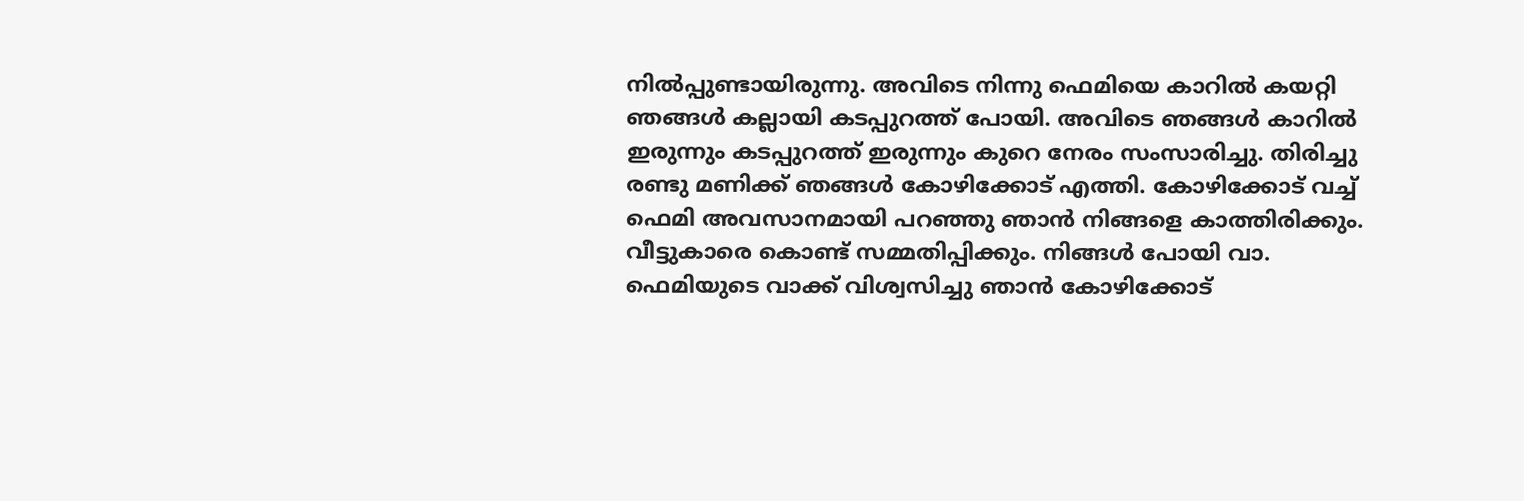നില്‍പ്പുണ്ടായിരുന്നു. അവിടെ നിന്നു ഫെമിയെ കാറില്‍ കയറ്റി ഞങ്ങള്‍ കല്ലായി കടപ്പുറത്ത് പോയി. അവിടെ ഞങ്ങള്‍ കാറില്‍ ഇരുന്നും കടപ്പുറത്ത് ഇരുന്നും കുറെ നേരം സംസാരിച്ചു. തിരിച്ചു രണ്ടു മണിക്ക് ഞങ്ങള്‍ കോഴിക്കോട് എത്തി. കോഴിക്കോട് വച്ച് ഫെമി അവസാനമായി പറഞ്ഞു ഞാന്‍ നിങ്ങളെ കാത്തിരിക്കും. വീട്ടുകാരെ കൊണ്ട് സമ്മതിപ്പിക്കും. നിങ്ങള്‍ പോയി വാ. ഫെമിയുടെ വാക്ക് വിശ്വസിച്ചു ഞാന്‍ കോഴിക്കോട്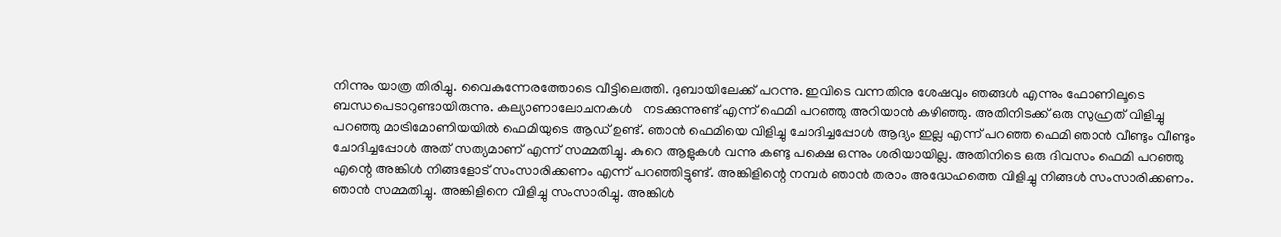നിന്നും യാത്ര തിരിച്ചു. വൈകുന്നേരത്തോടെ വീട്ടിലെത്തി. ദുബായിലേക്ക് പറന്നു. ഇവിടെ വന്നതിനു ശേഷവും ഞങ്ങള്‍ എന്നും ഫോണിലൂടെ ബന്ധപെടാറുണ്ടായിരുന്നു. കല്യാണാലോചനകള്‍   നടക്കുന്നുണ്ട് എന്ന് ഫെമി പറഞ്ഞു അറിയാന്‍ കഴിഞ്ഞു. അതിനിടക്ക് ഒരു സുഹ്രത് വിളിച്ചു പറഞ്ഞു മാട്രിമോണിയയില്‍ ഫെമിയുടെ ആഡ് ഉണ്ട്. ഞാന്‍ ഫെമിയെ വിളിച്ചു ചോദിച്ചപ്പോള്‍ ആദ്യം ഇല്ല എന്ന് പറഞ്ഞ ഫെമി ഞാന്‍ വീണ്ടും വീണ്ടും ചോദിച്ചപ്പോള്‍ അത് സത്യമാണ് എന്ന് സമ്മതിച്ചു. കുറെ ആളുകള്‍ വന്നു കണ്ടു പക്ഷെ ഒന്നും ശരിയായില്ല. അതിനിടെ ഒരു ദിവസം ഫെമി പറഞ്ഞു എന്റെ അങ്കിള്‍ നിങ്ങളോട് സംസാരിക്കണം എന്ന് പറഞ്ഞിട്ടുണ്ട്. അങ്കിളിന്റെ നമ്പര്‍ ഞാന്‍ തരാം അദ്ധേഹത്തെ വിളിച്ചു നിങ്ങള്‍ സംസാരിക്കണം. ഞാന്‍ സമ്മതിച്ചു. അങ്കിളിനെ വിളിച്ചു സംസാരിച്ചു. അങ്കിള്‍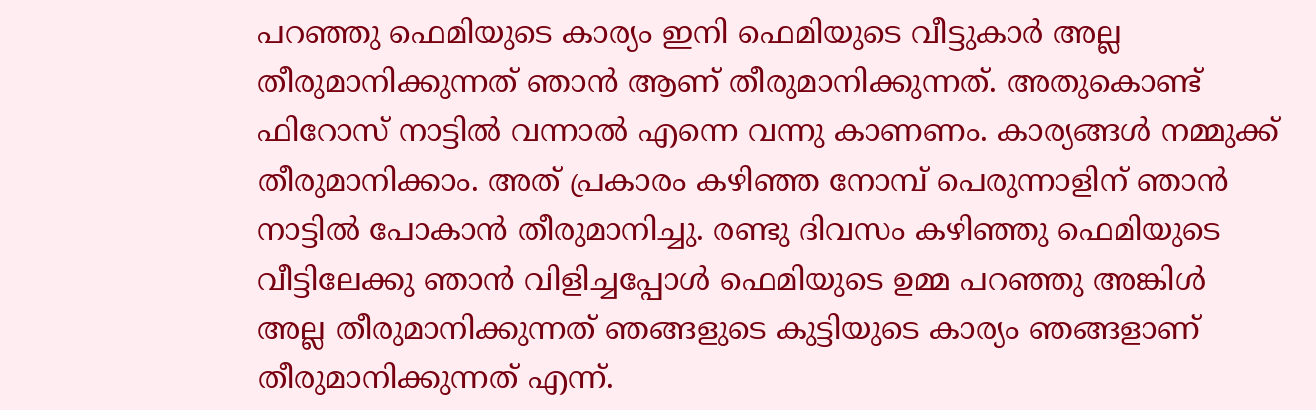പറഞ്ഞു ഫെമിയുടെ കാര്യം ഇനി ഫെമിയുടെ വീട്ടുകാര്‍ അല്ല തീരുമാനിക്കുന്നത് ഞാന്‍ ആണ് തീരുമാനിക്കുന്നത്. അതുകൊണ്ട് ഫിറോസ്‌ നാട്ടില്‍ വന്നാല്‍ എന്നെ വന്നു കാണണം. കാര്യങ്ങള്‍ നമ്മുക്ക് തീരുമാനിക്കാം. അത് പ്രകാരം കഴിഞ്ഞ നോമ്പ് പെരുന്നാളിന് ഞാന്‍ നാട്ടില്‍ പോകാന്‍ തീരുമാനിച്ചു. രണ്ടു ദിവസം കഴിഞ്ഞു ഫെമിയുടെ വീട്ടിലേക്കു ഞാന്‍ വിളിച്ചപ്പോള്‍ ഫെമിയുടെ ഉമ്മ പറഞ്ഞു അങ്കിള്‍ അല്ല തീരുമാനിക്കുന്നത് ഞങ്ങളുടെ കുട്ടിയുടെ കാര്യം ഞങ്ങളാണ് തീരുമാനിക്കുന്നത് എന്ന്.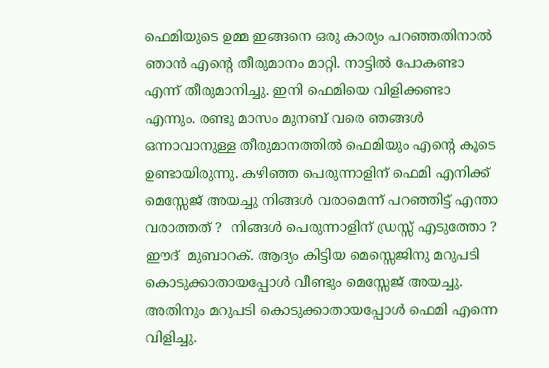ഫെമിയുടെ ഉമ്മ ഇങ്ങനെ ഒരു കാര്യം പറഞ്ഞതിനാല്‍ ഞാന്‍ എന്റെ തീരുമാനം മാറ്റി. നാട്ടില്‍ പോകണ്ടാ എന്ന് തീരുമാനിച്ചു. ഇനി ഫെമിയെ വിളിക്കണ്ടാ എന്നും. രണ്ടു മാസം മുനബ് വരെ ഞങ്ങള്‍ ഒന്നാവാനുള്ള തീരുമാനത്തില്‍ ഫെമിയും എന്റെ കൂടെ ഉണ്ടായിരുന്നു. കഴിഞ്ഞ പെരുന്നാളിന് ഫെമി എനിക്ക് മെസ്സേജ് അയച്ചു നിങ്ങള്‍ വരാമെന്ന് പറഞ്ഞിട്ട് എന്താ വരാത്തത് ?  നിങ്ങള്‍ പെരുന്നാളിന് ഡ്രസ്സ് എടുത്തോ ? ഈദ്‌  മുബാറക്. ആദ്യം കിട്ടിയ മെസ്സെജിനു മറുപടി കൊടുക്കാതായപ്പോള്‍ വീണ്ടും മെസ്സേജ് അയച്ചു. അതിനും മറുപടി കൊടുക്കാതായപ്പോള്‍ ഫെമി എന്നെ വിളിച്ചു.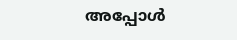അപ്പോള്‍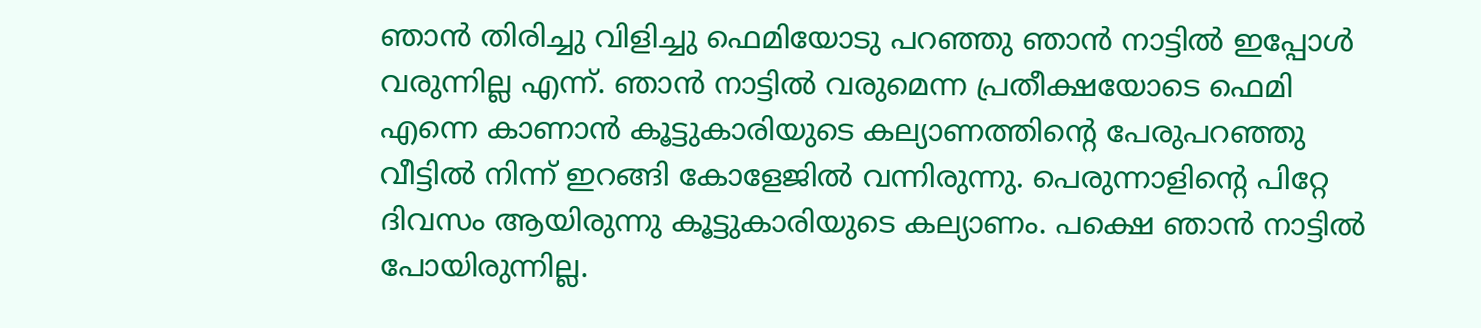ഞാന്‍ തിരിച്ചു വിളിച്ചു ഫെമിയോടു പറഞ്ഞു ഞാന്‍ നാട്ടില്‍ ഇപ്പോള്‍ വരുന്നില്ല എന്ന്. ഞാന്‍ നാട്ടില്‍ വരുമെന്ന പ്രതീക്ഷയോടെ ഫെമി എന്നെ കാണാന്‍ കൂട്ടുകാരിയുടെ കല്യാണത്തിന്റെ പേരുപറഞ്ഞു വീട്ടില്‍ നിന്ന് ഇറങ്ങി കോളേജില്‍ വന്നിരുന്നു. പെരുന്നാളിന്റെ പിറ്റേ ദിവസം ആയിരുന്നു കൂട്ടുകാരിയുടെ കല്യാണം. പക്ഷെ ഞാന്‍ നാട്ടില്‍ പോയിരുന്നില്ല.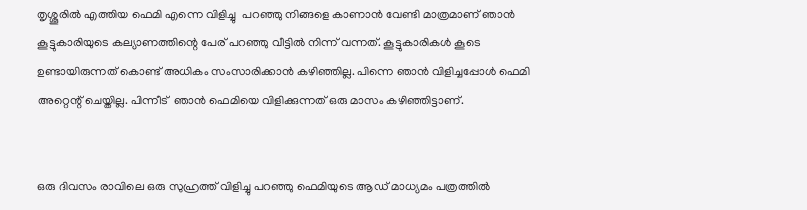തൃശ്ശൂരില്‍ എത്തിയ ഫെമി എന്നെ വിളിച്ചു  പറഞ്ഞു നിങ്ങളെ കാണാന്‍ വേണ്ടി മാത്രമാണ് ഞാന്‍ കൂട്ടുകാരിയുടെ കല്യാണത്തിന്റെ പേര് പറഞ്ഞു വീട്ടില്‍ നിന്ന് വന്നത്. കൂട്ടുകാരികള്‍ കൂടെ ഉണ്ടായിരുന്നത് കൊണ്ട് അധികം സംസാരിക്കാന്‍ കഴിഞ്ഞില്ല. പിന്നെ ഞാന്‍ വിളിച്ചപ്പോള്‍ ഫെമി അറ്റെന്റ് ചെയ്തില്ല. പിന്നീട്  ഞാന്‍ ഫെമിയെ വിളിക്കുന്നത്‌ ഒരു മാസം കഴിഞ്ഞിട്ടാണ്.


ഒരു ദിവസം രാവിലെ ഒരു സുഹ്രത്ത് വിളിച്ചു പറഞ്ഞു ഫെമിയുടെ ആഡ് മാധ്യമം പത്രത്തില്‍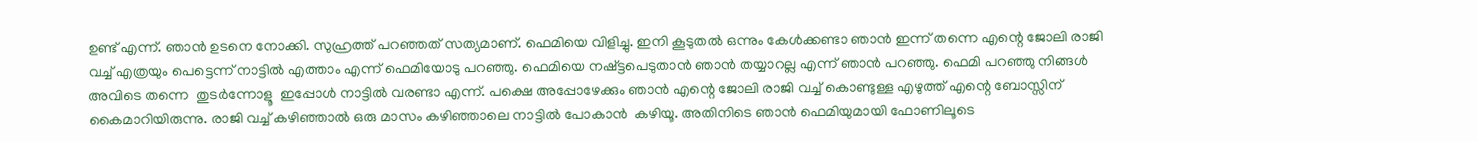ഉണ്ട് എന്ന്. ഞാന്‍ ഉടനെ നോക്കി. സുഹ്രത്ത് പറഞ്ഞത് സത്യമാണ്. ഫെമിയെ വിളിച്ചു. ഇനി കൂടുതല്‍ ഒന്നും കേള്‍ക്കണ്ടാ ഞാന്‍ ഇന്ന് തന്നെ എന്റെ ജോലി രാജി വച്ച് എത്രയും പെട്ടെന്ന് നാട്ടില്‍ എത്താം എന്ന് ഫെമിയോടു പറഞ്ഞു. ഫെമിയെ നഷ്ട്ടപെടുതാന്‍ ഞാന്‍ തയ്യാറല്ല എന്ന് ഞാന്‍ പറഞ്ഞു. ഫെമി പറഞ്ഞു നിങ്ങള്‍ അവിടെ തന്നെ  തുടര്‍ന്നോളൂ  ഇപ്പോള്‍ നാട്ടില്‍ വരണ്ടാ എന്ന്. പക്ഷെ അപ്പോഴേക്കും ഞാന്‍ എന്റെ ജോലി രാജി വച്ച് കൊണ്ടുള്ള എഴുത്ത് എന്റെ ബോസ്സിന് കൈമാറിയിരുന്നു. രാജി വച്ച് കഴിഞ്ഞാല്‍ ഒരു മാസം കഴിഞ്ഞാലെ നാട്ടില്‍ പോകാന്‍  കഴിയൂ. അതിനിടെ ഞാന്‍ ഫെമിയുമായി ഫോണിലൂടെ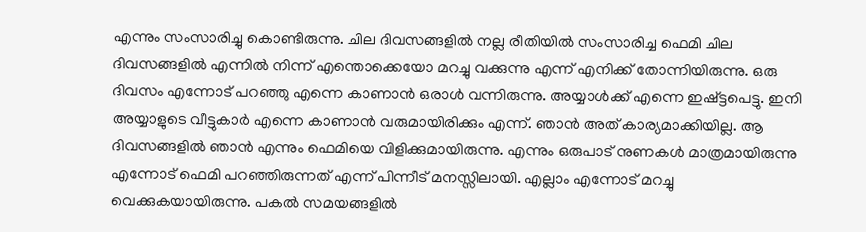എന്നും സംസാരിച്ചു കൊണ്ടിരുന്നു. ചില ദിവസങ്ങളില്‍ നല്ല രീതിയില്‍ സംസാരിച്ച ഫെമി ചില ദിവസങ്ങളില്‍ എന്നില്‍ നിന്ന് എന്തൊക്കെയോ മറച്ചു വക്കുന്നു എന്ന് എനിക്ക് തോന്നിയിരുന്നു. ഒരു ദിവസം എന്നോട് പറഞ്ഞു എന്നെ കാണാന്‍ ഒരാള്‍ വന്നിരുന്നു. അയ്യാള്‍ക്ക് എന്നെ ഇഷ്ട്ടപെട്ടു. ഇനി അയ്യാളുടെ വീട്ടുകാര്‍ എന്നെ കാണാന്‍ വരുമായിരിക്കും എന്ന്. ഞാന്‍ അത് കാര്യമാക്കിയില്ല. ആ ദിവസങ്ങളില്‍ ഞാന്‍ എന്നും ഫെമിയെ വിളിക്കുമായിരുന്നു. എന്നും ഒരുപാട് നുണകള്‍ മാത്രമായിരുന്നു എന്നോട് ഫെമി പറഞ്ഞിരുന്നത് എന്ന് പിന്നീട് മനസ്സിലായി. എല്ലാം എന്നോട് മറച്ചു വെക്കുകയായിരുന്നു. പകല്‍ സമയങ്ങളില്‍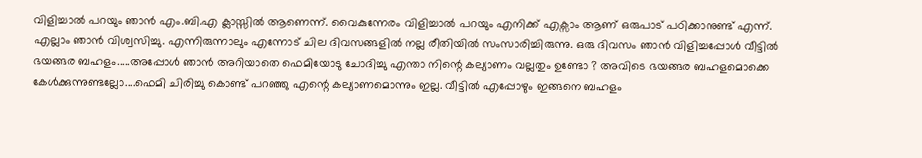വിളിച്ചാല്‍ പറയും ഞാന്‍ എം.ബി.എ ക്ലാസ്സില്‍ ആണെന്ന്. വൈകുന്നേരം വിളിച്ചാല്‍ പറയും എനിക്ക് എക്സാം ആണ് ഒരുപാട് പഠിക്കാനുണ്ട് എന്ന്. എല്ലാം ഞാന്‍ വിശ്വസിച്ചു. എന്നിരുന്നാലും എന്നോട് ചില ദിവസങ്ങളില്‍ നല്ല രീതിയില്‍ സംസാരിച്ചിരുന്നു. ഒരു ദിവസം ഞാന്‍ വിളിച്ചപ്പോള്‍ വീട്ടില്‍ ഭയങ്ങര ബഹളം.....അപ്പോള്‍ ഞാന്‍ അറിയാതെ ഫെമിയോടു ചോദിച്ചു എന്താ നിന്റെ കല്യാണം വല്ലതും ഉണ്ടോ ? അവിടെ ഭയങ്ങര ബഹളമൊക്കെ കേള്‍ക്കുന്നുണ്ടല്ലോ....ഫെമി ചിരിച്ചു കൊണ്ട് പറഞ്ഞു എന്റെ കല്യാണമൊന്നും ഇല്ല. വീട്ടില്‍ എപ്പോഴും ഇങ്ങനെ ബഹളം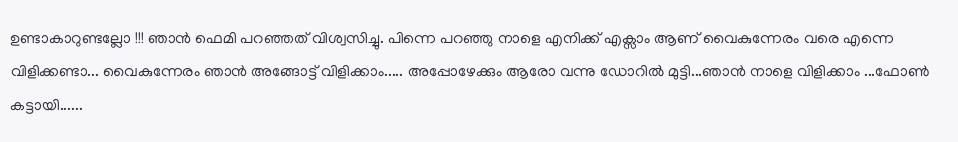ഉണ്ടാകാറുണ്ടല്ലോ !!! ഞാന്‍ ഫെമി പറഞ്ഞത് വിശ്വസിച്ചു. പിന്നെ പറഞ്ഞു നാളെ എനിക്ക് എക്സാം ആണ് വൈകുന്നേരം വരെ എന്നെ വിളിക്കണ്ടാ... വൈകുന്നേരം ഞാന്‍ അങ്ങോട്ട്‌ വിളിക്കാം..... അപ്പോഴേക്കും ആരോ വന്നു ഡോറില്‍ മുട്ടി...ഞാന്‍ നാളെ വിളിക്കാം ...ഫോണ്‍ കട്ടായി......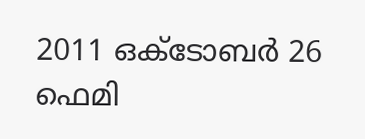2011 ഒക്ടോബര്‍ 26 ഫെമി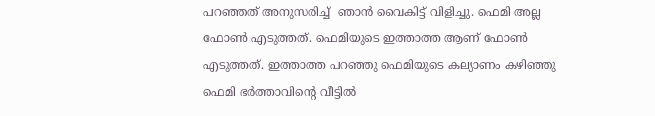പറഞ്ഞത് അനുസരിച്ച്  ഞാന്‍ വൈകിട്ട് വിളിച്ചു. ഫെമി അല്ല ഫോണ്‍ എടുത്തത്‌. ഫെമിയുടെ ഇത്താത്ത ആണ് ഫോണ്‍ എടുത്തത്‌. ഇത്താത്ത പറഞ്ഞു ഫെമിയുടെ കല്യാണം കഴിഞ്ഞു ഫെമി ഭര്‍ത്താവിന്റെ വീട്ടില്‍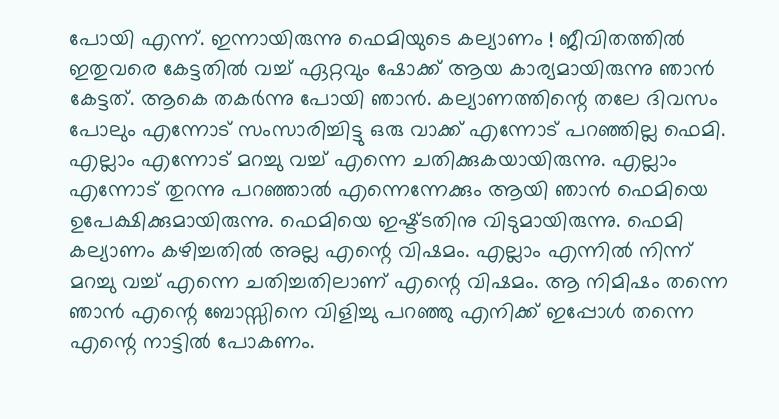പോയി എന്ന്. ഇന്നായിരുന്നു ഫെമിയുടെ കല്യാണം ! ജീവിതത്തില്‍ ഇതുവരെ കേട്ടതില്‍ വച്ച് ഏറ്റവും ഷോക്ക് ആയ കാര്യമായിരുന്നു ഞാന്‍ കേട്ടത്. ആകെ തകര്‍ന്നു പോയി ഞാന്‍. കല്യാണത്തിന്റെ തലേ ദിവസം പോലും എന്നോട് സംസാരിച്ചിട്ടു ഒരു വാക്ക് എന്നോട് പറഞ്ഞില്ല ഫെമി. എല്ലാം എന്നോട് മറച്ചു വച്ച് എന്നെ ചതിക്കുകയായിരുന്നു. എല്ലാം എന്നോട് തുറന്നു പറഞ്ഞാല്‍ എന്നെന്നേക്കും ആയി ഞാന്‍ ഫെമിയെ ഉപേക്ഷിക്കുമായിരുന്നു. ഫെമിയെ ഇഷ്ട്ടതിനു വിടുമായിരുന്നു. ഫെമി കല്യാണം കഴിച്ചതില്‍ അല്ല എന്റെ വിഷമം. എല്ലാം എന്നില്‍ നിന്ന് മറച്ചു വച്ച് എന്നെ ചതിച്ചതിലാണ് എന്റെ വിഷമം. ആ നിമിഷം തന്നെ ഞാന്‍ എന്റെ ബോസ്സിനെ വിളിച്ചു പറഞ്ഞു എനിക്ക് ഇപ്പോള്‍ തന്നെ എന്റെ നാട്ടില്‍ പോകണം.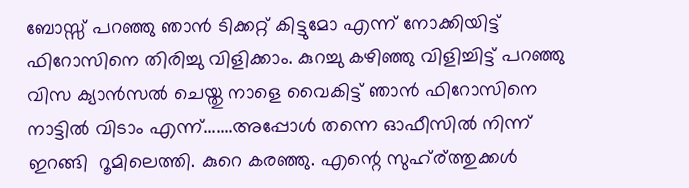ബോസ്സ് പറഞ്ഞു ഞാന്‍ ടിക്കറ്റ് കിട്ടുമോ എന്ന് നോക്കിയിട്ട് ഫിറോസിനെ തിരിച്ചു വിളിക്കാം. കുറച്ചു കഴിഞ്ഞു വിളിച്ചിട്ട് പറഞ്ഞു  വിസ ക്യാന്‍സല്‍ ചെയ്തു നാളെ വൈകിട്ട് ഞാന്‍ ഫിറോസിനെ നാട്ടില്‍ വിടാം എന്ന്.......അപ്പോള്‍ തന്നെ ഓഫീസില്‍ നിന്ന് ഇറങ്ങി  റൂമിലെത്തി. കുറെ കരഞ്ഞു. എന്റെ സുഹ്ര്ത്തുക്കള്‍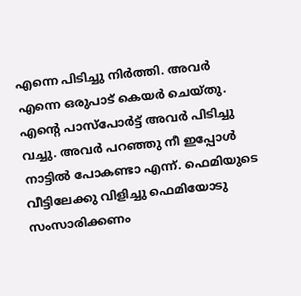എന്നെ പിടിച്ചു നിര്‍ത്തി. അവര്‍ എന്നെ ഒരുപാട് കെയര്‍ ചെയ്തു. എന്റെ പാസ്പോര്‍ട്ട്‌ അവര്‍ പിടിച്ചു വച്ചു. അവര്‍ പറഞ്ഞു നീ ഇപ്പോള്‍ നാട്ടില്‍ പോകണ്ടാ എന്ന്. ഫെമിയുടെ വീട്ടിലേക്കു വിളിച്ചു ഫെമിയോടു സംസാരിക്കണം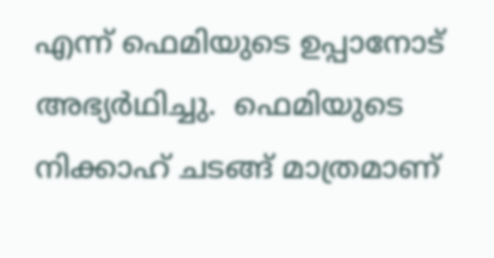എന്ന് ഫെമിയുടെ ഉപ്പാനോട് അഭ്യര്‍ഥിച്ചു.  ഫെമിയുടെ നിക്കാഹ് ചടങ്ങ് മാത്രമാണ്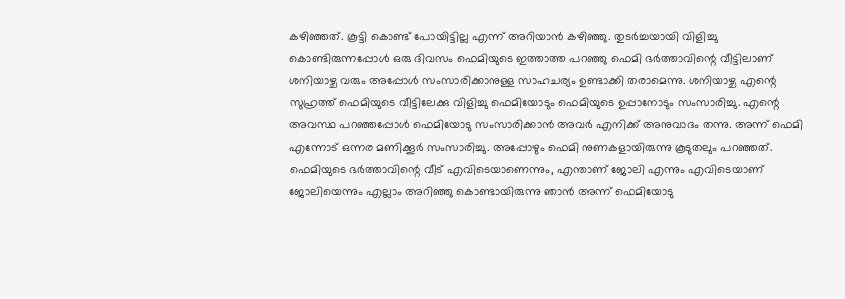കഴിഞ്ഞത്. കൂട്ടി കൊണ്ട് പോയിട്ടില്ല എന്ന് അറിയാന്‍ കഴിഞ്ഞു. തുടര്‍ച്ചയായി വിളിച്ചു കൊണ്ടിരുന്നപ്പോള്‍ ഒരു ദിവസം ഫെമിയുടെ ഇത്താത്ത പറഞ്ഞു ഫെമി ഭര്‍ത്താവിന്റെ വീട്ടിലാണ് ശനിയാഴ്ച വരും അപ്പോള്‍ സംസാരിക്കാനുള്ള സാഹചര്യം ഉണ്ടാക്കി തരാമെന്നു. ശനിയാഴ്ച എന്റെ സുഹ്രത്ത് ഫെമിയുടെ വീട്ടിലേക്കു വിളിച്ചു ഫെമിയോടും ഫെമിയുടെ ഉപ്പാനോടും സംസാരിച്ചു. എന്റെ അവസ്ഥ പറഞ്ഞപ്പോള്‍ ഫെമിയോടു സംസാരിക്കാന്‍ അവര്‍ എനിക്ക് അനുവാദം തന്നു. അന്ന് ഫെമി എന്നോട് ഒന്നര മണിക്കൂര്‍ സംസാരിച്ചു. അപ്പോഴും ഫെമി നുണകളായിരുന്നു കൂടുതലും പറഞ്ഞത്. ഫെമിയുടെ ഭര്‍ത്താവിന്റെ വീട് എവിടെയാണെന്നും, എന്താണ് ജോലി എന്നും എവിടെയാണ് ജോലിയെന്നും എല്ലാം അറിഞ്ഞു കൊണ്ടായിരുന്നു ഞാന്‍ അന്ന് ഫെമിയോടു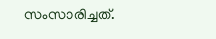സംസാരിച്ചത്.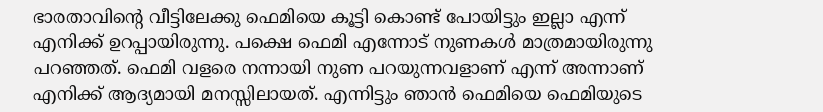ഭാരതാവിന്റെ വീട്ടിലേക്കു ഫെമിയെ കൂട്ടി കൊണ്ട് പോയിട്ടും ഇല്ലാ എന്ന് എനിക്ക് ഉറപ്പായിരുന്നു. പക്ഷെ ഫെമി എന്നോട് നുണകള്‍ മാത്രമായിരുന്നു പറഞ്ഞത്. ഫെമി വളരെ നന്നായി നുണ പറയുന്നവളാണ് എന്ന് അന്നാണ് എനിക്ക് ആദ്യമായി മനസ്സിലായത്‌. എന്നിട്ടും ഞാന്‍ ഫെമിയെ ഫെമിയുടെ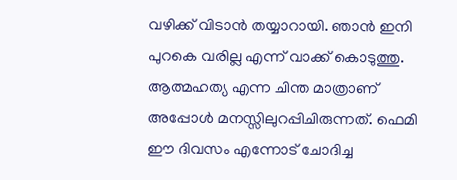വഴിക്ക് വിടാന്‍ തയ്യാറായി. ഞാന്‍ ഇനി പുറകെ വരില്ല എന്ന് വാക്ക് കൊടുത്തു. ആത്മഹത്യ എന്ന ചിന്ത മാത്രാണ് അപ്പോള്‍ മനസ്സിലുറപ്പിചിരുന്നത്. ഫെമി ഈ ദിവസം എന്നോട് ചോദിച്ച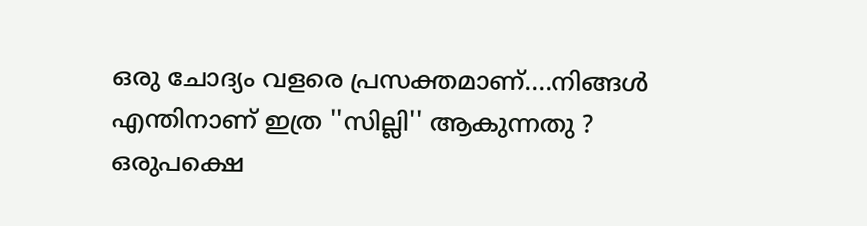ഒരു ചോദ്യം വളരെ പ്രസക്തമാണ്....നിങ്ങള്‍ എന്തിനാണ് ഇത്ര ''സില്ലി'' ആകുന്നതു ? ഒരുപക്ഷെ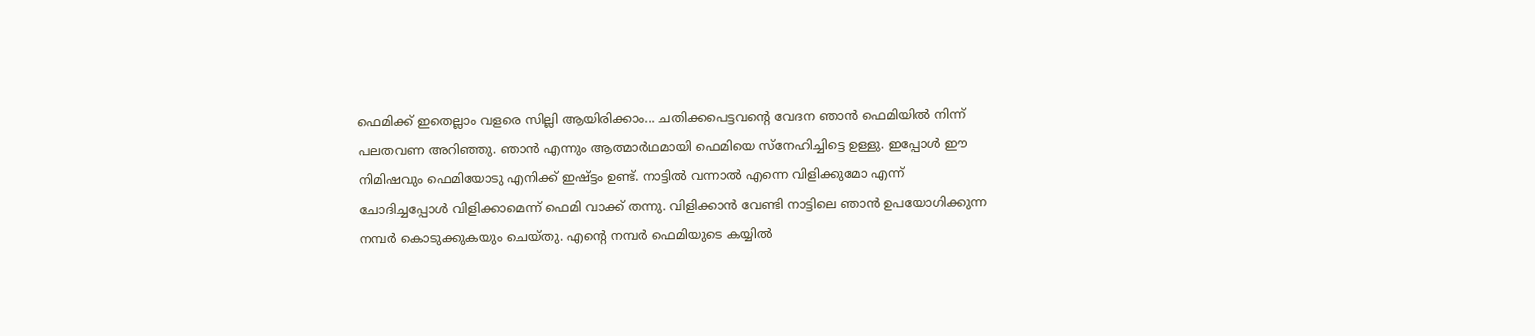ഫെമിക്ക് ഇതെല്ലാം വളരെ സില്ലി ആയിരിക്കാം... ചതിക്കപെട്ടവന്റെ വേദന ഞാന്‍ ഫെമിയില്‍ നിന്ന് പലതവണ അറിഞ്ഞു. ഞാന്‍ എന്നും ആത്മാര്‍ഥമായി ഫെമിയെ സ്നേഹിച്ചിട്ടെ ഉള്ളു. ഇപ്പോള്‍ ഈ നിമിഷവും ഫെമിയോടു എനിക്ക് ഇഷ്ട്ടം ഉണ്ട്. നാട്ടില്‍ വന്നാല്‍ എന്നെ വിളിക്കുമോ എന്ന് ചോദിച്ചപ്പോള്‍ വിളിക്കാമെന്ന് ഫെമി വാക്ക് തന്നു. വിളിക്കാന്‍ വേണ്ടി നാട്ടിലെ ഞാന്‍ ഉപയോഗിക്കുന്ന നമ്പര്‍ കൊടുക്കുകയും ചെയ്തു. എന്റെ നമ്പര്‍ ഫെമിയുടെ കയ്യില്‍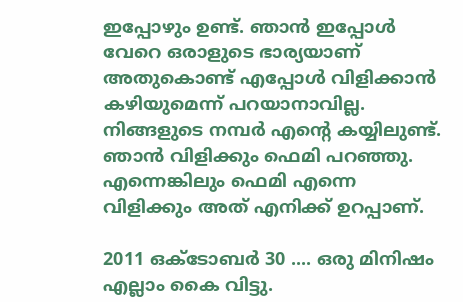ഇപ്പോഴും ഉണ്ട്. ഞാന്‍ ഇപ്പോള്‍ വേറെ ഒരാളുടെ ഭാര്യയാണ്  അതുകൊണ്ട് എപ്പോള്‍ വിളിക്കാന്‍ കഴിയുമെന്ന് പറയാനാവില്ല. നിങ്ങളുടെ നമ്പര്‍ എന്റെ കയ്യിലുണ്ട്. ഞാന്‍ വിളിക്കും ഫെമി പറഞ്ഞു.  എന്നെങ്കിലും ഫെമി എന്നെ വിളിക്കും അത് എനിക്ക് ഉറപ്പാണ്.

2011 ഒക്ടോബര്‍ 30 .... ഒരു മിനിഷം എല്ലാം കൈ വിട്ടു.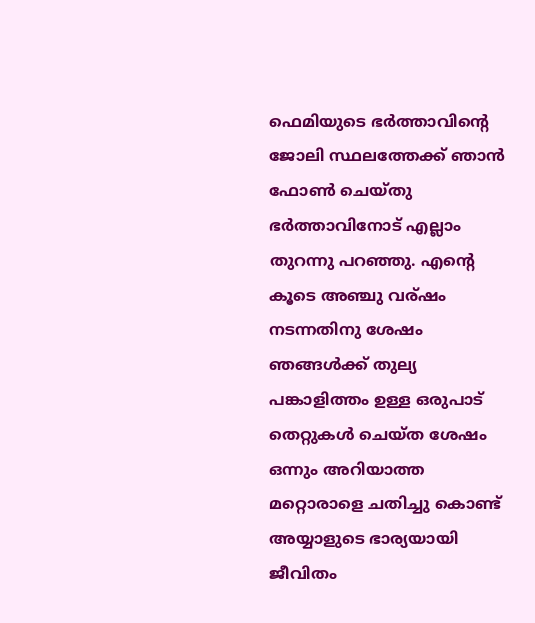ഫെമിയുടെ ഭര്‍ത്താവിന്റെ ജോലി സ്ഥലത്തേക്ക് ഞാന്‍ ഫോണ്‍ ചെയ്തു ഭര്‍ത്താവിനോട് എല്ലാം തുറന്നു പറഞ്ഞു. എന്റെ കൂടെ അഞ്ചു വര്ഷം നടന്നതിനു ശേഷം ഞങ്ങള്‍ക്ക് തുല്യ പങ്കാളിത്തം ഉള്ള ഒരുപാട് തെറ്റുകള്‍ ചെയ്ത ശേഷം ഒന്നും അറിയാത്ത മറ്റൊരാളെ ചതിച്ചു കൊണ്ട് അയ്യാളുടെ ഭാര്യയായി ജീവിതം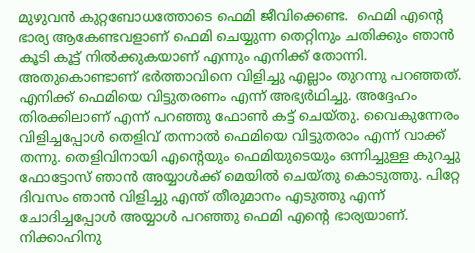മുഴുവന്‍ കുറ്റബോധത്തോടെ ഫെമി ജീവിക്കെണ്ട.  ഫെമി എന്റെ ഭാര്യ ആകേണ്ടവളാണ് ഫെമി ചെയ്യുന്ന തെറ്റിനും ചതിക്കും ഞാന്‍ കൂടി കൂട്ട് നില്‍ക്കുകയാണ് എന്നും എനിക്ക് തോന്നി. അതുകൊണ്ടാണ് ഭര്‍ത്താവിനെ വിളിച്ചു എല്ലാം തുറന്നു പറഞ്ഞത്. എനിക്ക് ഫെമിയെ വിട്ടുതരണം എന്ന് അഭ്യര്‍ഥിച്ചു. അദ്ദേഹം തിരക്കിലാണ് എന്ന് പറഞ്ഞു ഫോണ്‍ കട്ട് ചെയ്തു. വൈകുന്നേരം വിളിച്ചപ്പോള്‍ തെളിവ് തന്നാല്‍ ഫെമിയെ വിട്ടുതരാം എന്ന് വാക്ക് തന്നു. തെളിവിനായി എന്റെയും ഫെമിയുടെയും ഒന്നിച്ചുള്ള കുറച്ചു ഫോട്ടോസ് ഞാന്‍ അയ്യാള്‍ക്ക് മെയില്‍ ചെയ്തു കൊടുത്തു. പിറ്റേ ദിവസം ഞാന്‍ വിളിച്ചു എന്ത് തീരുമാനം എടുത്തു എന്ന് ചോദിച്ചപ്പോള്‍ അയ്യാള്‍ പറഞ്ഞു ഫെമി എന്റെ ഭാര്യയാണ്. നിക്കാഹിനു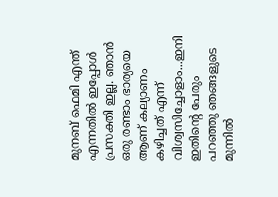മുനബ് ഫെമി എന്ത് എന്നതില്‍ ഇപ്പോള്‍ പ്രസക്തി ഇല്ല. ഞാന്‍ ഒരു രണ്ടാം ഭാര്യയെ ആണ് കല്യാണം കഴിച്ചത് എന്ന് വിശ്വസിച്ചോളാം...ഇനി ഇതിന്റെ പേരും പറഞ്ഞു ഞങ്ങളുടെ മുന്നില്‍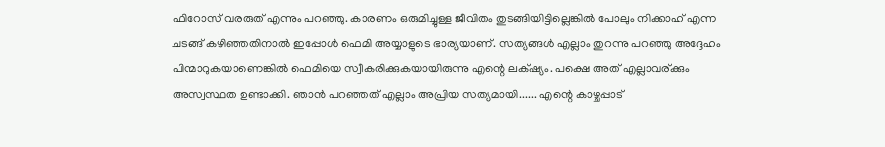ഫിറോസ്‌ വരരുത് എന്നും പറഞ്ഞു. കാരണം ഒരുമിച്ചുള്ള ജീവിതം തുടങ്ങിയിട്ടില്ലെങ്കില്‍ പോലും നിക്കാഹ് എന്ന ചടങ്ങ് കഴിഞ്ഞതിനാല്‍ ഇപ്പോള്‍ ഫെമി അയ്യാളുടെ ഭാര്യയാണ്. സത്യങ്ങള്‍ എല്ലാം തുറന്നു പറഞ്ഞു അദ്ദേഹം പിന്മാറുകയാണെങ്കില്‍ ഫെമിയെ സ്വീകരിക്കുകയായിരുന്നു എന്റെ ലക്‌ഷ്യം. പക്ഷെ അത് എല്ലാവര്ക്കും അസ്വസ്ഥത ഉണ്ടാക്കി. ഞാന്‍ പറഞ്ഞത് എല്ലാം അപ്രിയ സത്യമായി...... എന്റെ കാഴ്ചപ്പാട്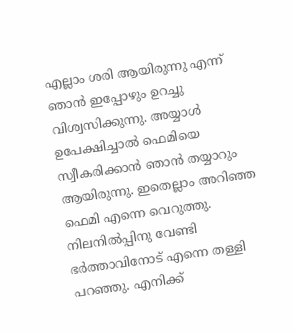എല്ലാം ശരി ആയിരുന്നു എന്ന് ഞാന്‍ ഇപ്പോഴും ഉറച്ചു വിശ്വസിക്കുന്നു. അയ്യാള്‍ ഉപേക്ഷിച്ചാല്‍ ഫെമിയെ സ്വീകരിക്കാന്‍ ഞാന്‍ തയ്യാറും ആയിരുന്നു. ഇതെല്ലാം അറിഞ്ഞ ഫെമി എന്നെ വെറുത്തു. നിലനില്‍പ്പിനു വേണ്ടി  ഭര്‍ത്താവിനോട് എന്നെ തള്ളി പറഞ്ഞു. എനിക്ക്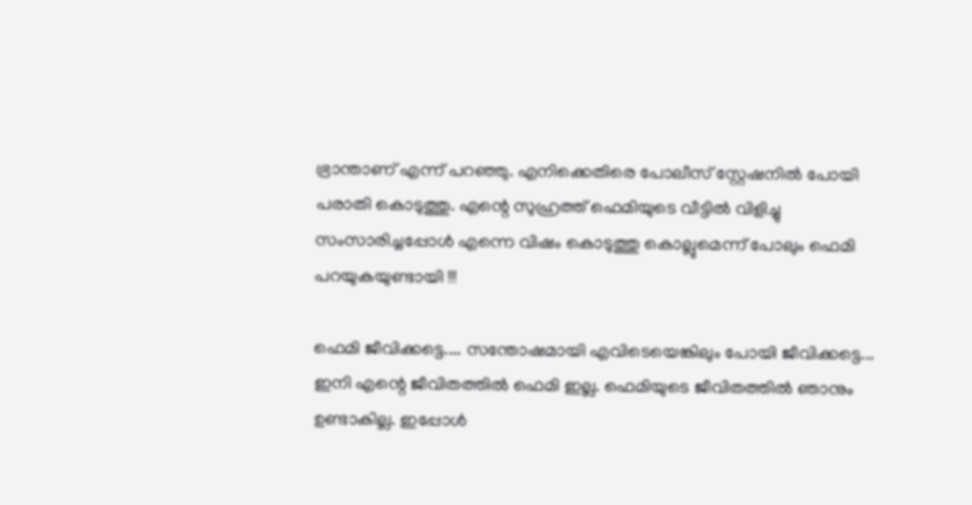ഭ്രാന്താണ് എന്ന് പറഞ്ഞു. എനിക്കെതിരെ പോലീസ് സ്റ്റേഷനില്‍ പോയി പരാതി കൊടുത്തു. എന്റെ സുഹ്രത്ത് ഫെമിയുടെ വീട്ടില്‍ വിളിച്ചു സംസാരിച്ചപ്പോള്‍ എന്നെ വിഷം കൊടുത്തു കൊല്ലുമെന്ന് പോലും ഫെമി പറയുകയുണ്ടായി !!!

ഫെമി ജീവിക്കട്ടെ.... സന്തോഷമായി എവിടെയെങ്കിലും പോയി ജീവിക്കട്ടെ... ഇനി എന്റെ ജീവിതത്തില്‍ ഫെമി ഇല്ല. ഫെമിയുടെ ജീവിതത്തില്‍ ഞാനും ഉണ്ടാകില്ല. ഇപ്പോള്‍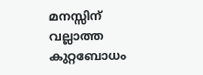മനസ്സിന് വല്ലാത്ത കുറ്റബോധം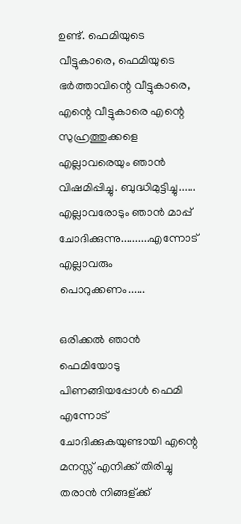ഉണ്ട്. ഫെമിയുടെ വീട്ടുകാരെ, ഫെമിയുടെ ഭര്‍ത്താവിന്റെ വീട്ടുകാരെ, എന്റെ വീട്ടുകാരെ എന്റെ സുഹ്രത്തുക്കളെ എല്ലാവരെയും ഞാന്‍ വിഷമിപ്പിച്ചു. ബുദ്ധിമുട്ടിച്ചു...... എല്ലാവരോടും ഞാന്‍ മാപ്പ് ചോദിക്കുന്നു..........എന്നോട് എല്ലാവരും പൊറുക്കണം......

ഒരിക്കല്‍ ഞാന്‍ ഫെമിയോടു പിണങ്ങിയപ്പോള്‍ ഫെമി എന്നോട് ചോദിക്കുകയുണ്ടായി എന്റെ മനസ്സ് എനിക്ക് തിരിച്ചു തരാന്‍ നിങ്ങള്ക്ക്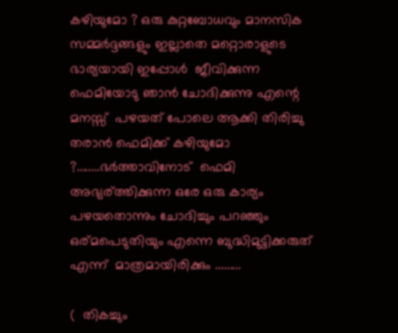കഴിയുമോ ? ഒരു കുറ്റബോധവും മാനസിക സമ്മര്‍ദ്ദങ്ങളും ഇല്ലാതെ മറ്റൊരാളുടെ ഭാര്യയായി ഇപ്പോള്‍  ജീവിക്കുന്ന ഫെമിയോടു ഞാന്‍ ചോദിക്കുന്നു എന്റെ മനസ്സ്  പഴയത് പോലെ ആക്കി തിരിച്ചു തരാന്‍ ഫെമിക്ക് കഴിയുമോ ?........ഭര്‍ത്താവിനോട്  ഫെമി അഭ്യര്ത്തിക്കുന്ന ഒരേ ഒരു കാര്യം പഴയതൊന്നും ചോദിച്ചും പറഞ്ഞും ഒര്മപെടുതിയും എന്നെ ബുദ്ധിമുട്ടിക്കരുത്  എന്ന്  മാത്രമായിരിക്കും .........

(  തികച്ചും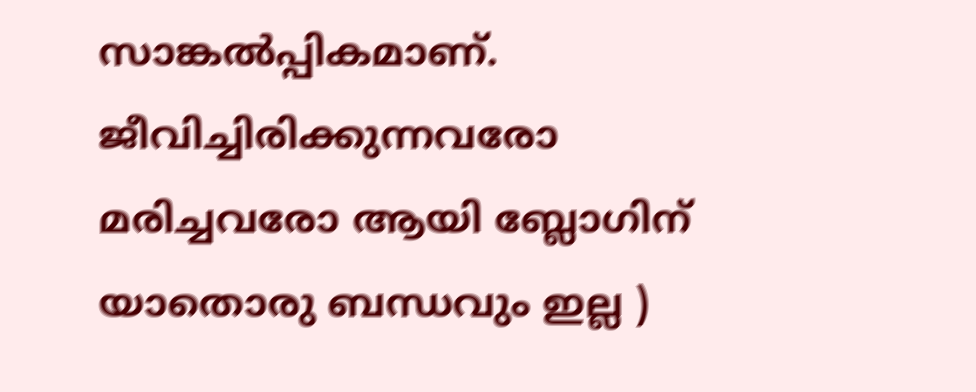സാങ്കല്‍പ്പികമാണ്‌. ജീവിച്ചിരിക്കുന്നവരോ മരിച്ചവരോ ആയി ബ്ലോഗിന് യാതൊരു ബന്ധവും ഇല്ല )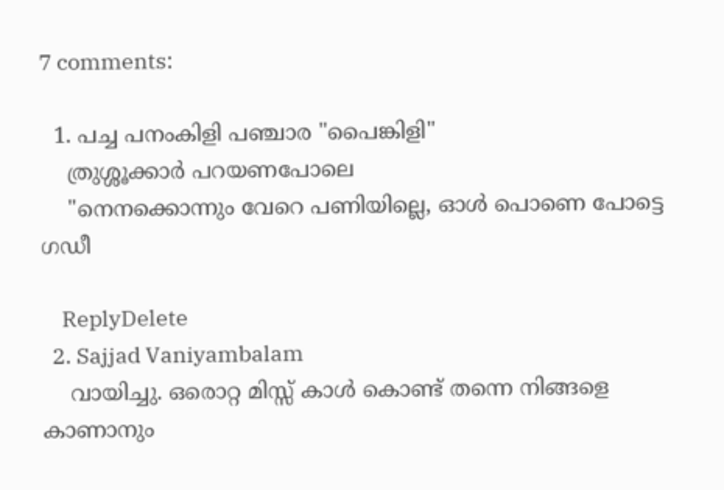7 comments:

  1. പച്ച പനംകിളി പഞ്ചാര "പൈങ്കിളി"
    ത്രുശ്ശൂക്കാർ പറയണപോലെ
    "നെനക്കൊന്നും വേറെ പണിയില്ലെ, ഓൾ പൊണെ പോട്ടെ ഗഡീ

    ReplyDelete
  2. Sajjad Vaniyambalam
    വായിച്ചു. ഒരൊറ്റ മിസ്സ്‌ കാള്‍ കൊണ്ട് തന്നെ നിങ്ങളെ കാണാനും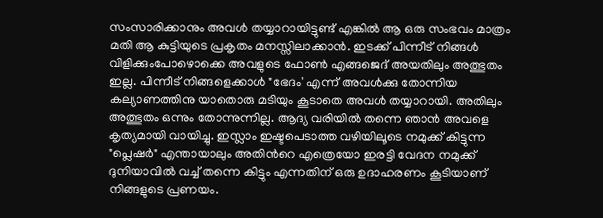സംസാരിക്കാനും അവള്‍ തയ്യാറായിട്ടുണ്ട് എങ്കില്‍ ആ ഒരു സംഭവം മാത്രം മതി ആ കുട്ടിയുടെ പ്രകൃതം മനസ്സിലാക്കാന്‍. ഇടക്ക് പിന്നീട് നിങ്ങള്‍ വിളിക്കുംപോഴൊക്കെ അവളുടെ ഫോണ്‍ എങ്ങജെദ്‌ അയതിലും അത്ഭുതം ഇല്ല. പിന്നീട് നിങ്ങളെക്കാള്‍ "ഭേദം' എന്ന് അവള്‍ക്കു തോന്നിയ കല്യാണത്തിനു യാതൊരു മടിയും കൂടാതെ അവള്‍ തയ്യാറായി. അതിലും അത്ഭുതം ഒന്നും തോന്നുന്നില്ല. ആദ്യ വരിയില്‍ തന്നെ ഞാന്‍ അവളെ കൃത്യമായി വായിച്ചു. ഇസ്ലാം ഇഷ്ടപെടാത്ത വഴിയിലൂടെ നമുക്ക്‌ കിട്ടുന്ന "പ്ലെഷര്‍" എന്തായാലും അതിന്‍റെ എത്രെയോ ഇരട്ടി വേദന നമുക്ക്‌ ദുനിയാവില്‍ വച്ച് തന്നെ കിട്ടും എന്നതിന് ഒരു ഉദാഹരണം കൂടിയാണ് നിങ്ങളുടെ പ്രണയം.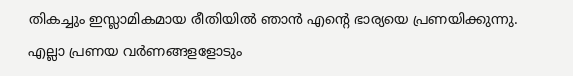തികച്ചും ഇസ്ലാമികമായ രീതിയില്‍ ഞാന്‍ എന്‍റെ ഭാര്യയെ പ്രണയിക്കുന്നു. എല്ലാ പ്രണയ വര്‍ണങ്ങളളോടും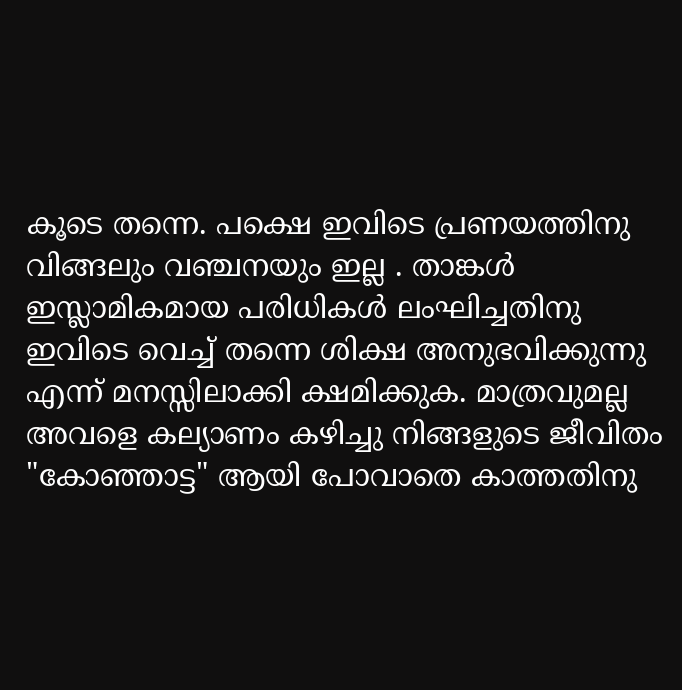കൂടെ തന്നെ. പക്ഷെ ഇവിടെ പ്രണയത്തിനു വിങ്ങലും വഞ്ചനയും ഇല്ല . താങ്കള്‍ ഇസ്ലാമികമായ പരിധികള്‍ ലംഘിച്ചതിനു ഇവിടെ വെച്ച് തന്നെ ശിക്ഷ അനുഭവിക്കുന്നു എന്ന് മനസ്സിലാക്കി ക്ഷമിക്കുക. മാത്രവുമല്ല അവളെ കല്യാണം കഴിച്ചു നിങ്ങളുടെ ജീവിതം "കോഞ്ഞാട്ട" ആയി പോവാതെ കാത്തതിനു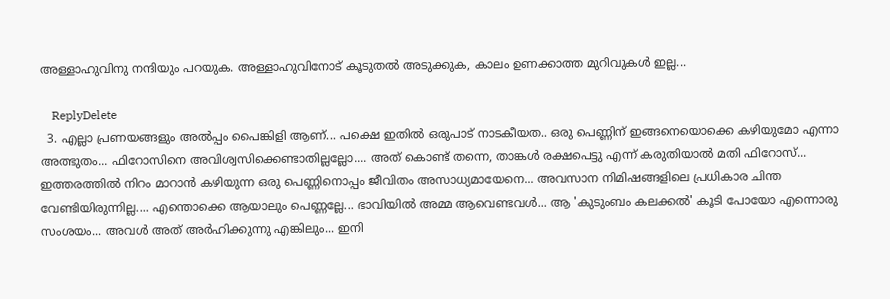അള്ളാഹുവിനു നന്ദിയും പറയുക. അള്ളാഹുവിനോട് കൂടുതല്‍ അടുക്കുക, കാലം ഉണക്കാത്ത മുറിവുകള്‍ ഇല്ല...

    ReplyDelete
  3. എല്ലാ പ്രണയങ്ങളും അല്‍പ്പം പൈങ്കിളി ആണ്... പക്ഷെ ഇതില്‍ ഒരുപാട് നാടകീയത.. ഒരു പെണ്ണിന് ഇങ്ങനെയൊക്കെ കഴിയുമോ എന്നാ അത്ഭുതം... ഫിറോസിനെ അവിശ്വസിക്കെണ്ടാതില്ലല്ലോ.... അത് കൊണ്ട് തന്നെ, താങ്കള്‍ രക്ഷപെട്ടു എന്ന് കരുതിയാല്‍ മതി ഫിറോസ്‌... ഇത്തരത്തില്‍ നിറം മാറാന്‍ കഴിയുന്ന ഒരു പെണ്ണിനൊപ്പം ജീവിതം അസാധ്യമായേനെ... അവസാന നിമിഷങ്ങളിലെ പ്രധികാര ചിന്ത വേണ്ടിയിരുന്നില്ല.... എന്തൊക്കെ ആയാലും പെണ്ണല്ലേ... ഭാവിയില്‍ അമ്മ ആവെണ്ടവള്‍... ആ 'കുടുംബം കലക്കല്‍' കൂടി പോയോ എന്നൊരു സംശയം... അവള്‍ അത് അര്‍ഹിക്കുന്നു എങ്കിലും... ഇനി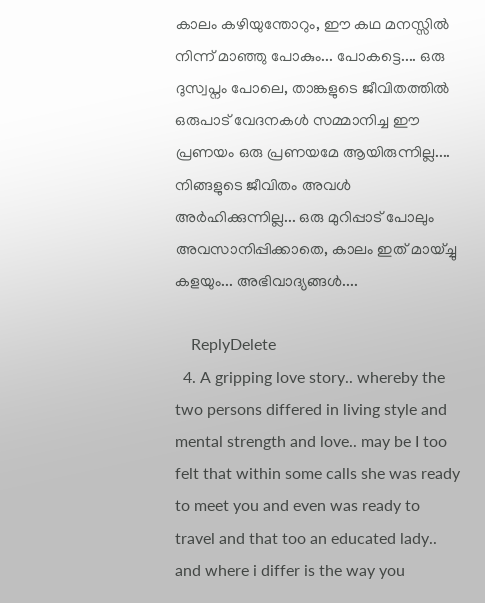കാലം കഴിയുന്തോറും, ഈ കഥ മനസ്സില്‍ നിന്ന് മാഞ്ഞു പോകും... പോകട്ടെ.... ഒരു ദുസ്വപ്നം പോലെ, താങ്കളുടെ ജീവിതത്തില്‍ ഒരുപാട് വേദനകള്‍ സമ്മാനിച്ച ഈ പ്രണയം ഒരു പ്രണയമേ ആയിരുന്നില്ല.... നിങ്ങളുടെ ജീവിതം അവള്‍ അര്‍ഹിക്കുന്നില്ല... ഒരു മുറിപ്പാട് പോലും അവസാനിപ്പിക്കാതെ, കാലം ഇത് മായ്ച്ചു കളയും... അഭിവാദ്യങ്ങള്‍....

    ReplyDelete
  4. A gripping love story.. whereby the two persons differed in living style and mental strength and love.. may be I too felt that within some calls she was ready to meet you and even was ready to travel and that too an educated lady.. and where i differ is the way you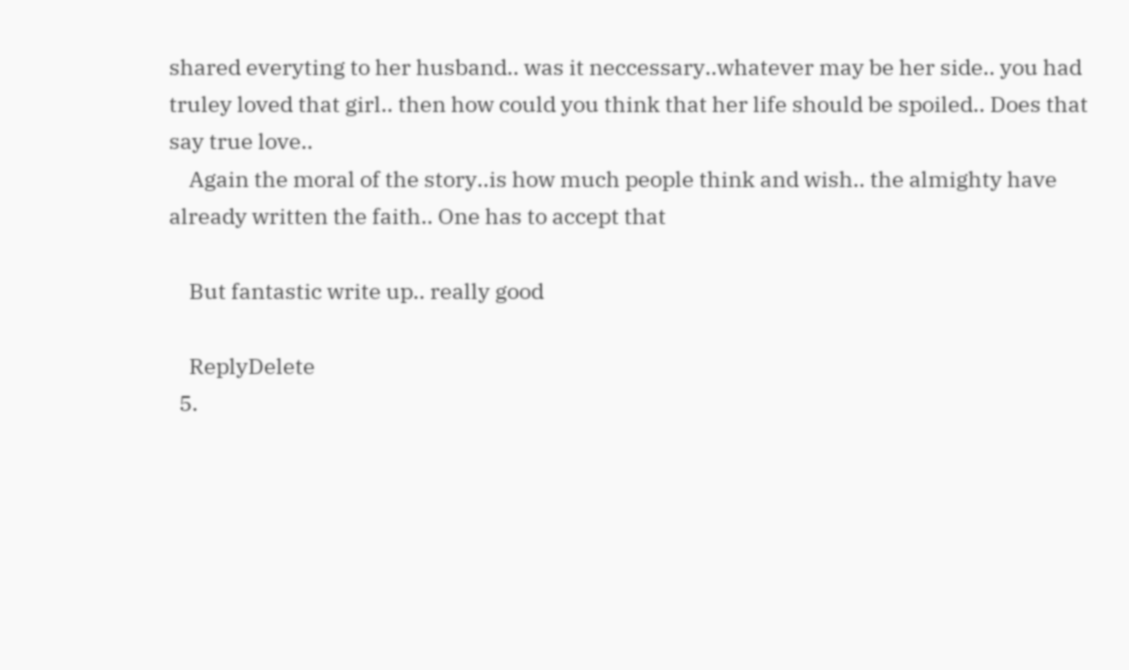shared everyting to her husband.. was it neccessary..whatever may be her side.. you had truley loved that girl.. then how could you think that her life should be spoiled.. Does that say true love..
    Again the moral of the story..is how much people think and wish.. the almighty have already written the faith.. One has to accept that

    But fantastic write up.. really good

    ReplyDelete
  5.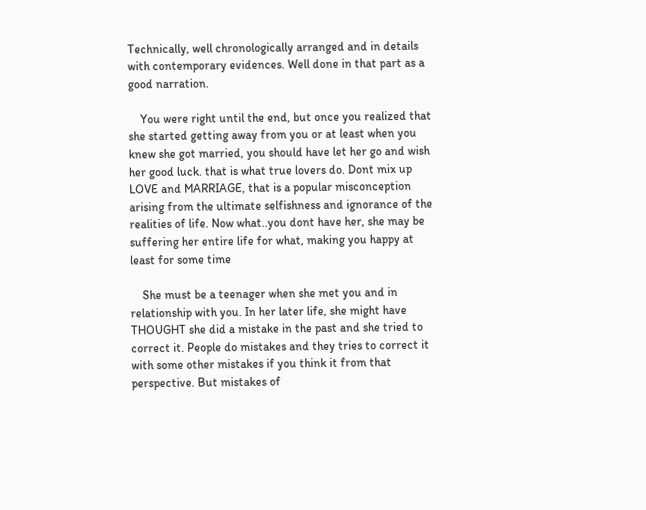Technically, well chronologically arranged and in details with contemporary evidences. Well done in that part as a good narration.

    You were right until the end, but once you realized that she started getting away from you or at least when you knew she got married, you should have let her go and wish her good luck. that is what true lovers do. Dont mix up LOVE and MARRIAGE, that is a popular misconception arising from the ultimate selfishness and ignorance of the realities of life. Now what..you dont have her, she may be suffering her entire life for what, making you happy at least for some time

    She must be a teenager when she met you and in relationship with you. In her later life, she might have THOUGHT she did a mistake in the past and she tried to correct it. People do mistakes and they tries to correct it with some other mistakes if you think it from that perspective. But mistakes of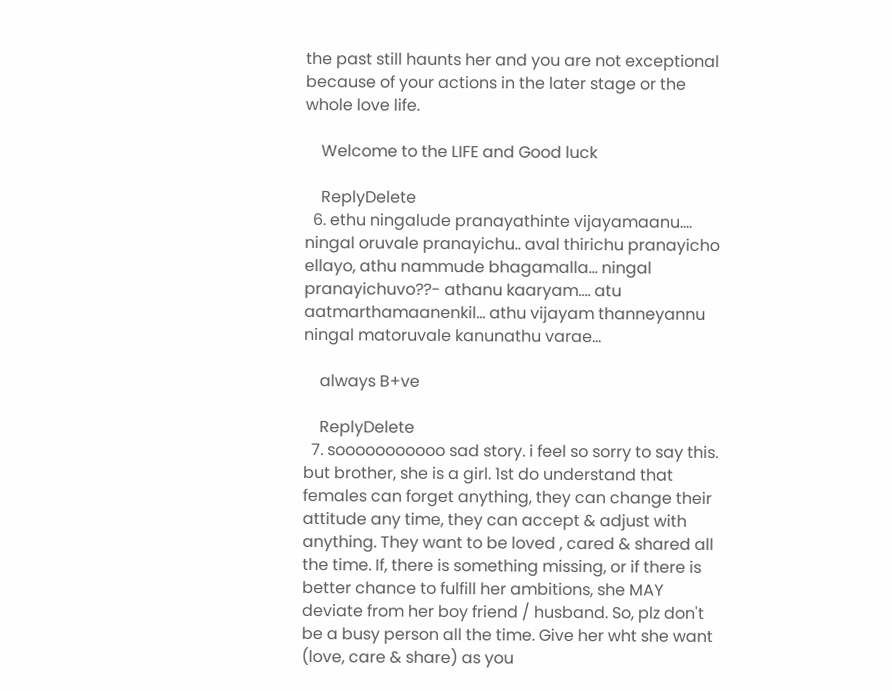the past still haunts her and you are not exceptional because of your actions in the later stage or the whole love life.

    Welcome to the LIFE and Good luck

    ReplyDelete
  6. ethu ningalude pranayathinte vijayamaanu.... ningal oruvale pranayichu.. aval thirichu pranayicho ellayo, athu nammude bhagamalla... ningal pranayichuvo??- athanu kaaryam.... atu aatmarthamaanenkil... athu vijayam thanneyannu ningal matoruvale kanunathu varae...

    always B+ve

    ReplyDelete
  7. sooooooooooo sad story. i feel so sorry to say this. but brother, she is a girl. 1st do understand that females can forget anything, they can change their attitude any time, they can accept & adjust with anything. They want to be loved , cared & shared all the time. If, there is something missing, or if there is better chance to fulfill her ambitions, she MAY deviate from her boy friend / husband. So, plz don't be a busy person all the time. Give her wht she want (love, care & share) as you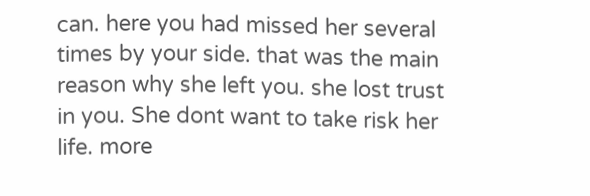can. here you had missed her several times by your side. that was the main reason why she left you. she lost trust in you. She dont want to take risk her life. more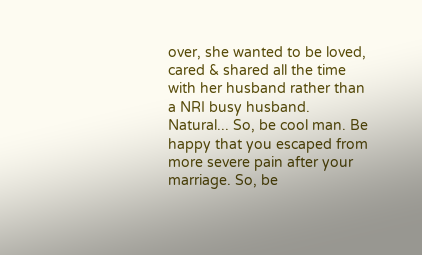over, she wanted to be loved, cared & shared all the time with her husband rather than a NRI busy husband. Natural... So, be cool man. Be happy that you escaped from more severe pain after your marriage. So, be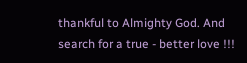thankful to Almighty God. And search for a true - better love !!!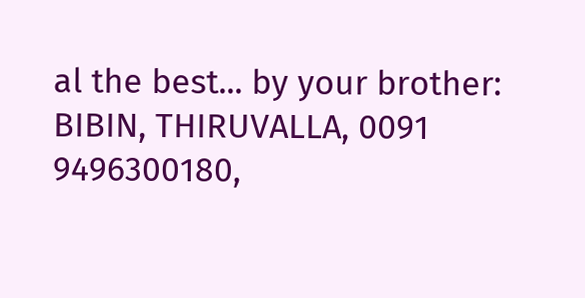al the best... by your brother: BIBIN, THIRUVALLA, 0091 9496300180,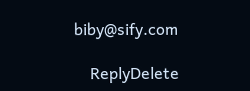biby@sify.com

    ReplyDelete